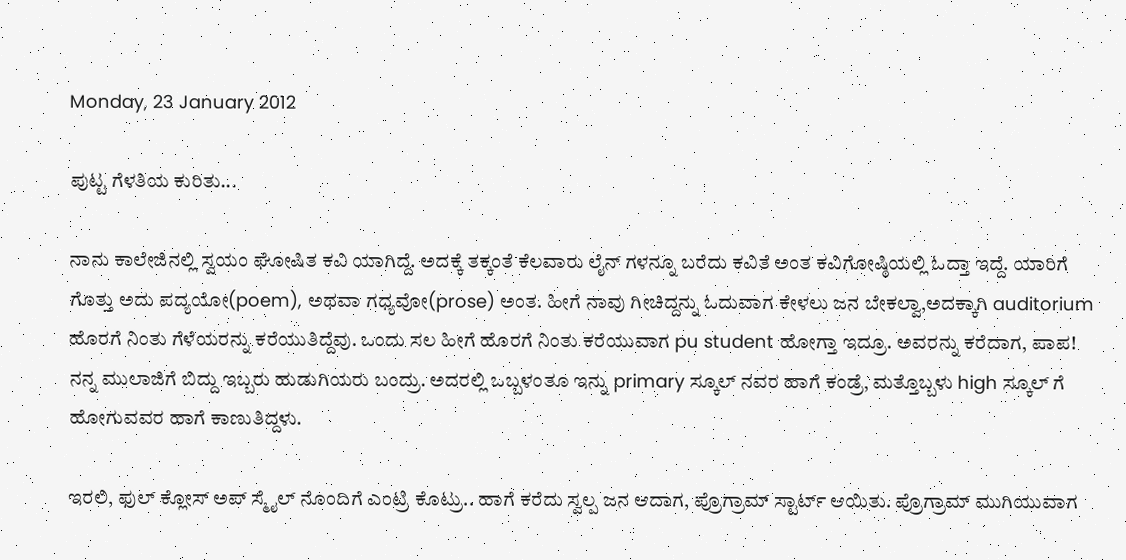Monday, 23 January 2012

ಪುಟ್ಟ ಗೆಳತಿಯ ಕುರಿತು...

ನಾನು ಕಾಲೇಜಿನಲ್ಲಿ ಸ್ವಯಂ ಘೋಷಿತ ಕವಿ ಯಾಗಿದ್ದೆ. ಅದಕ್ಕೆ ತಕ್ಕಂತೆ ಕೆಲವಾರು ಲೈನ್ ಗಳನ್ನೂ ಬರೆದು ಕವಿತೆ ಅಂತ ಕವಿಗೋಷ್ಠಿಯಲ್ಲಿ ಓದ್ತಾ ಇದ್ದೆ. ಯಾರಿಗೆ ಗೊತ್ತು ಅದು ಪದ್ಯಯೋ(poem), ಅಥವಾ ಗಧ್ಯವೋ(prose) ಅಂತ. ಹೀಗೆ ನಾವು ಗೀಚಿದ್ದನ್ನು ಓದುವಾಗ ಕೇಳಲು ಜನ ಬೇಕಲ್ವಾ,ಅದಕ್ಕಾಗಿ auditorium ಹೊರಗೆ ನಿಂತು ಗೆಳೆಯರನ್ನು ಕರೆಯುತಿದ್ದೆವು. ಒಂದು ಸಲ ಹೀಗೆ ಹೊರಗೆ ನಿಂತು ಕರೆಯುವಾಗ pu student ಹೋಗ್ತಾ ಇದ್ರೂ. ಅವರನ್ನು ಕರೆದಾಗ, ಪಾಪ! ನನ್ನ ಮುಲಾಜಿಗೆ ಬಿದ್ದು ಇಬ್ಬರು ಹುಡುಗಿಯರು ಬಂದ್ರು. ಅದರಲ್ಲಿ ಒಬ್ಬಳಂತೂ ಇನ್ನು primary ಸ್ಕೂಲ್ ನವರ ಹಾಗೆ ಕಂಡ್ರೆ, ಮತ್ತೊಬ್ಬಳು high ಸ್ಕೂಲ್ ಗೆ ಹೋಗುವವರ ಹಾಗೆ ಕಾಣುತಿದ್ದಳು.

ಇರಲಿ, ಫುಲ್ ಕ್ಲೋಸ್ ಅಪ್ ಸ್ಮೈಲ್ ನೊಂದಿಗೆ ಎಂಟ್ರಿ ಕೊಟ್ರು.. ಹಾಗೆ ಕರೆದು ಸ್ವಲ್ಪ ಜನ ಆದಾಗ, ಪ್ರೊಗ್ರಾಮ್ ಸ್ಟಾರ್ಟ್ ಆಯಿತು. ಪ್ರೊಗ್ರಾಮ್ ಮುಗಿಯುವಾಗ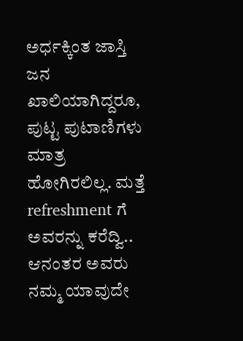ಅರ್ಧಕ್ಕಿಂತ ಜಾಸ್ತಿ ಜನ ಖಾಲಿಯಾಗಿದ್ದರೂ, ಪುಟ್ಟ ಪುಟಾಣಿಗಳು ಮಾತ್ರ ಹೋಗಿರಲಿಲ್ಲ. ಮತ್ತೆ refreshment ಗೆ ಅವರನ್ನು ಕರೆದ್ವಿ.. ಆನಂತರ ಅವರು ನಮ್ಮ ಯಾವುದೇ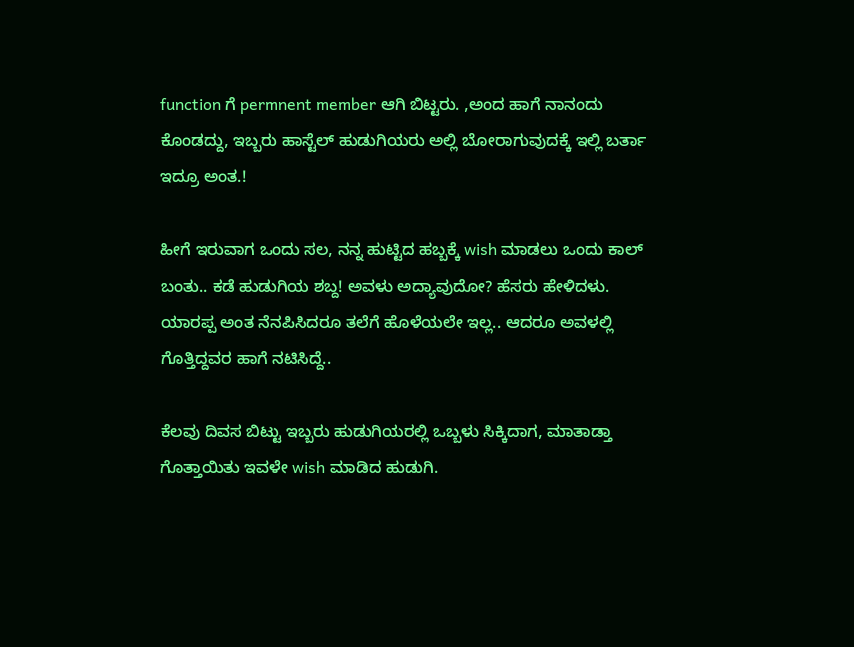function ಗೆ permnent member ಆಗಿ ಬಿಟ್ಟರು. ,ಅಂದ ಹಾಗೆ ನಾನಂದು ಕೊಂಡದ್ದು, ಇಬ್ಬರು ಹಾಸ್ಟೆಲ್ ಹುಡುಗಿಯರು ಅಲ್ಲಿ ಬೋರಾಗುವುದಕ್ಕೆ ಇಲ್ಲಿ ಬರ್ತಾ ಇದ್ರೂ ಅಂತ.!

ಹೀಗೆ ಇರುವಾಗ ಒಂದು ಸಲ, ನನ್ನ ಹುಟ್ಟಿದ ಹಬ್ಬಕ್ಕೆ wish ಮಾಡಲು ಒಂದು ಕಾಲ್ ಬಂತು.. ಕಡೆ ಹುಡುಗಿಯ ಶಬ್ದ! ಅವಳು ಅದ್ಯಾವುದೋ? ಹೆಸರು ಹೇಳಿದಳು. ಯಾರಪ್ಪ ಅಂತ ನೆನಪಿಸಿದರೂ ತಲೆಗೆ ಹೊಳೆಯಲೇ ಇಲ್ಲ.. ಆದರೂ ಅವಳಲ್ಲಿ ಗೊತ್ತಿದ್ದವರ ಹಾಗೆ ನಟಿಸಿದ್ದೆ..

ಕೆಲವು ದಿವಸ ಬಿಟ್ಟು ಇಬ್ಬರು ಹುಡುಗಿಯರಲ್ಲಿ ಒಬ್ಬಳು ಸಿಕ್ಕಿದಾಗ, ಮಾತಾಡ್ತಾ ಗೊತ್ತಾಯಿತು ಇವಳೇ wish ಮಾಡಿದ ಹುಡುಗಿ.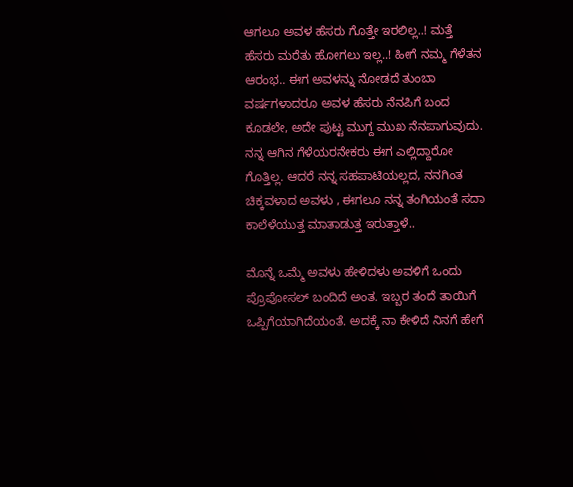ಆಗಲೂ ಅವಳ ಹೆಸರು ಗೊತ್ತೇ ಇರಲಿಲ್ಲ..! ಮತ್ತೆ ಹೆಸರು ಮರೆತು ಹೋಗಲು ಇಲ್ಲ..! ಹೀಗೆ ನಮ್ಮ ಗೆಳೆತನ ಆರಂಭ.. ಈಗ ಅವಳನ್ನು ನೋಡದೆ ತುಂಬಾ ವರ್ಷಗಳಾದರೂ ಅವಳ ಹೆಸರು ನೆನಪಿಗೆ ಬಂದ ಕೂಡಲೇ, ಅದೇ ಪುಟ್ಟ ಮುಗ್ದ ಮುಖ ನೆನಪಾಗುವುದು. ನನ್ನ ಆಗಿನ ಗೆಳೆಯರನೇಕರು ಈಗ ಎಲ್ಲಿದ್ದಾರೋ ಗೊತ್ತಿಲ್ಲ. ಆದರೆ ನನ್ನ ಸಹಪಾಟಿಯಲ್ಲದ, ನನಗಿಂತ ಚಿಕ್ಕವಳಾದ ಅವಳು , ಈಗಲೂ ನನ್ನ ತಂಗಿಯಂತೆ ಸದಾ ಕಾಲೆಳೆಯುತ್ತ ಮಾತಾಡುತ್ತ ಇರುತ್ತಾಳೆ..

ಮೊನ್ನೆ ಒಮ್ಮೆ ಅವಳು ಹೇಳಿದಳು ಅವಳಿಗೆ ಒಂದು ಪ್ರೊಪೋಸಲ್ ಬಂದಿದೆ ಅಂತ. ಇಬ್ಬರ ತಂದೆ ತಾಯಿಗೆ ಒಪ್ಪಿಗೆಯಾಗಿದೆಯಂತೆ. ಅದಕ್ಕೆ ನಾ ಕೇಳಿದೆ ನಿನಗೆ ಹೇಗೆ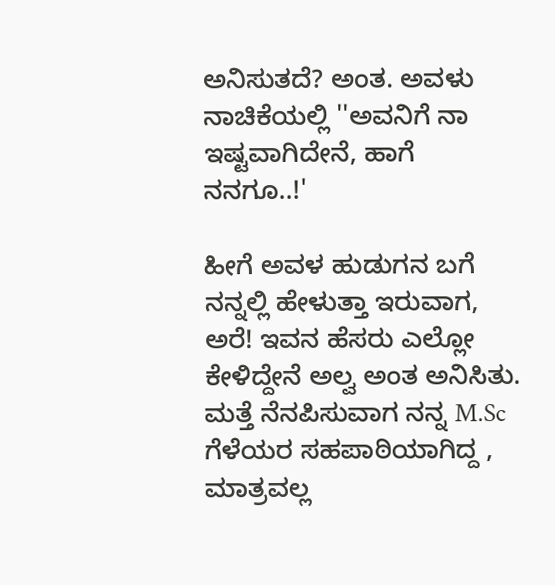ಅನಿಸುತದೆ? ಅಂತ. ಅವಳು ನಾಚಿಕೆಯಲ್ಲಿ ''ಅವನಿಗೆ ನಾ ಇಷ್ಟವಾಗಿದೇನೆ, ಹಾಗೆ ನನಗೂ..!'

ಹೀಗೆ ಅವಳ ಹುಡುಗನ ಬಗೆ ನನ್ನಲ್ಲಿ ಹೇಳುತ್ತಾ ಇರುವಾಗ, ಅರೆ! ಇವನ ಹೆಸರು ಎಲ್ಲೋ ಕೇಳಿದ್ದೇನೆ ಅಲ್ವ ಅಂತ ಅನಿಸಿತು. ಮತ್ತೆ ನೆನಪಿಸುವಾಗ ನನ್ನ M.Sc ಗೆಳೆಯರ ಸಹಪಾಠಿಯಾಗಿದ್ದ , ಮಾತ್ರವಲ್ಲ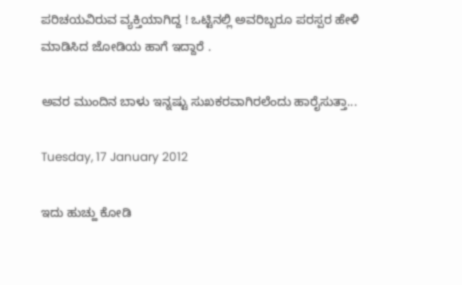ಪರಿಚಯವಿರುವ ವ್ಯಕ್ತಿಯಾಗಿದ್ದ ! ಒಟ್ಟಿನಲ್ಲಿ ಅವರಿಬ್ಬರೂ ಪರಸ್ಪರ ಹೇಳಿ ಮಾಡಿಸಿದ ಜೋಡಿಯ ಹಾಗೆ ಇದ್ದಾರೆ .

ಅವರ ಮುಂದಿನ ಬಾಳು ಇನ್ನಷ್ಟು ಸುಖಕರವಾಗಿರಲೆಂದು ಹಾರೈಸುತ್ತಾ...

Tuesday, 17 January 2012

ಇದು ಹುಚ್ಹು ಕೋಡಿ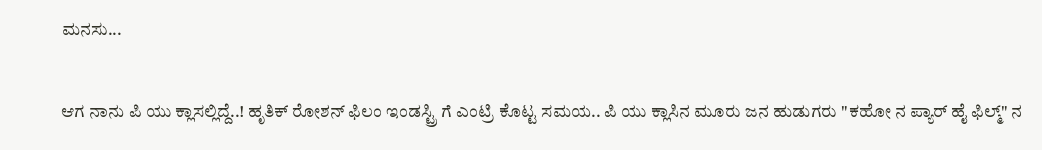ಮನಸು...


ಆಗ ನಾನು ಪಿ ಯು ಕ್ಲಾಸಲ್ಲಿದ್ದೆ..! ಹೃತಿಕ್ ರೋಶನ್ ಫಿಲಂ ಇಂಡಸ್ಟ್ರಿ ಗೆ ಎಂಟ್ರಿ ಕೊಟ್ಟ ಸಮಯ.. ಪಿ ಯು ಕ್ಲಾಸಿನ ಮೂರು ಜನ ಹುಡುಗರು "ಕಹೋ ನ ಪ್ಯಾರ್ ಹೈ ಫಿಲ್ಮ್" ನ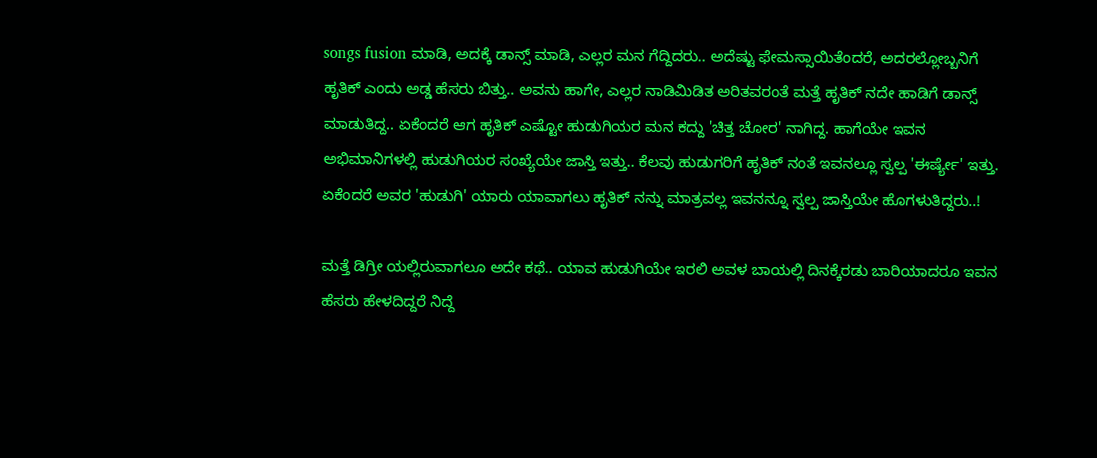songs fusion ಮಾಡಿ, ಅದಕ್ಕೆ ಡಾನ್ಸ್ ಮಾಡಿ, ಎಲ್ಲರ ಮನ ಗೆದ್ದಿದರು.. ಅದೆಷ್ಟು ಫೇಮಸ್ಸಾಯಿತೆಂದರೆ, ಅದರಲ್ಲೋಬ್ಬನಿಗೆ ಹೃತಿಕ್ ಎಂದು ಅಡ್ಡ ಹೆಸರು ಬಿತ್ತು.. ಅವನು ಹಾಗೇ, ಎಲ್ಲರ ನಾಡಿಮಿಡಿತ ಅರಿತವರಂತೆ ಮತ್ತೆ ಹೃತಿಕ್ ನದೇ ಹಾಡಿಗೆ ಡಾನ್ಸ್ ಮಾಡುತಿದ್ದ.. ಏಕೆಂದರೆ ಆಗ ಹೃತಿಕ್ ಎಷ್ಟೋ ಹುಡುಗಿಯರ ಮನ ಕದ್ದು 'ಚಿತ್ತ ಚೋರ' ನಾಗಿದ್ದ. ಹಾಗೆಯೇ ಇವನ ಅಭಿಮಾನಿಗಳಲ್ಲಿ ಹುಡುಗಿಯರ ಸಂಖ್ಯೆಯೇ ಜಾಸ್ತಿ ಇತ್ತು.. ಕೆಲವು ಹುಡುಗರಿಗೆ ಹೃತಿಕ್ ನಂತೆ ಇವನಲ್ಲೂ ಸ್ವಲ್ಪ 'ಈರ್ಷ್ಯೇ' ಇತ್ತು. ಏಕೆಂದರೆ ಅವರ 'ಹುಡುಗಿ' ಯಾರು ಯಾವಾಗಲು ಹೃತಿಕ್ ನನ್ನು ಮಾತ್ರವಲ್ಲ ಇವನನ್ನೂ ಸ್ವಲ್ಪ ಜಾಸ್ತಿಯೇ ಹೊಗಳುತಿದ್ದರು..!

ಮತ್ತೆ ಡಿಗ್ರೀ ಯಲ್ಲಿರುವಾಗಲೂ ಅದೇ ಕಥೆ.. ಯಾವ ಹುಡುಗಿಯೇ ಇರಲಿ ಅವಳ ಬಾಯಲ್ಲಿ ದಿನಕ್ಕೆರಡು ಬಾರಿಯಾದರೂ ಇವನ ಹೆಸರು ಹೇಳದಿದ್ದರೆ ನಿದ್ದೆ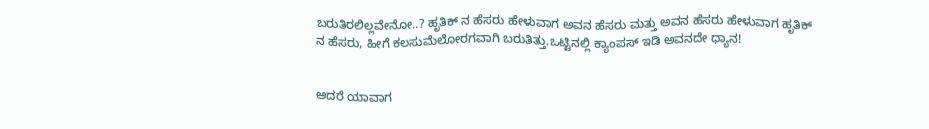ಬರುತಿರಲಿಲ್ಲವೇನೋ..? ಹೃತಿಕ್ ನ ಹೆಸರು ಹೇಳುವಾಗ ಅವನ ಹೆಸರು ಮತ್ತು ಅವನ ಹೆಸರು ಹೇಳುವಾಗ ಹೃತಿಕ್ ನ ಹೆಸರು, ಹೀಗೆ ಕಲಸುಮೆಲೋರಗವಾಗಿ ಬರುತಿತ್ತು.ಒಟ್ಟಿನಲ್ಲಿ ಕ್ಯಾಂಪಸ್ ಇಡಿ ಅವನದೇ ಧ್ಯಾನ!


ಆದರೆ ಯಾವಾಗ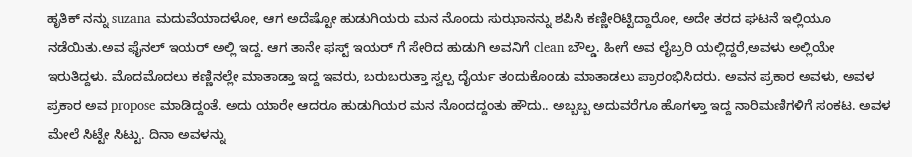ಹೃತಿಕ್ ನನ್ನು suzana ಮದುವೆಯಾದಳೋ, ಆಗ ಅದೆಷ್ಟೋ ಹುಡುಗಿಯರು ಮನ ನೊಂದು ಸುಝಾನನ್ನು ಶಪಿಸಿ ಕಣ್ಣೀರಿಟ್ಟಿದ್ದಾರೋ, ಅದೇ ತರದ ಘಟನೆ ಇಲ್ಲಿಯೂ ನಡೆಯಿತು.ಅವ ಫೈನಲ್ ಇಯರ್ ಅಲ್ಲಿ ಇದ್ದ. ಆಗ ತಾನೇ ಫಸ್ಟ್ ಇಯರ್ ಗೆ ಸೇರಿದ ಹುಡುಗಿ ಅವನಿಗೆ clean ಬೌಲ್ಡ. ಹೀಗೆ ಅವ ಲೈಬ್ರರಿ ಯಲ್ಲಿದ್ದರೆ,ಅವಳು ಅಲ್ಲಿಯೇ ಇರುತಿದ್ದಳು. ಮೊದಮೊದಲು ಕಣ್ಣಿನಲ್ಲೇ ಮಾತಾಡ್ತಾ ಇದ್ದ ಇವರು, ಬರುಬರುತ್ತಾ ಸ್ವಲ್ಪ ದೈರ್ಯ ತಂದುಕೊಂಡು ಮಾತಾಡಲು ಪ್ರಾರಂಭಿಸಿದರು. ಅವನ ಪ್ರಕಾರ ಅವಳು, ಅವಳ ಪ್ರಕಾರ ಅವ propose ಮಾಡಿದ್ದಂತೆ. ಅದು ಯಾರೇ ಆದರೂ ಹುಡುಗಿಯರ ಮನ ನೊಂದದ್ದಂತು ಹೌದು.. ಅಬ್ಬಬ್ಬ ಅದುವರೆಗೂ ಹೊಗಳ್ತಾ ಇದ್ದ ನಾರಿಮಣಿಗಳಿಗೆ ಸಂಕಟ. ಅವಳ ಮೇಲೆ ಸಿಟ್ಟೇ ಸಿಟ್ಟು. ದಿನಾ ಅವಳನ್ನು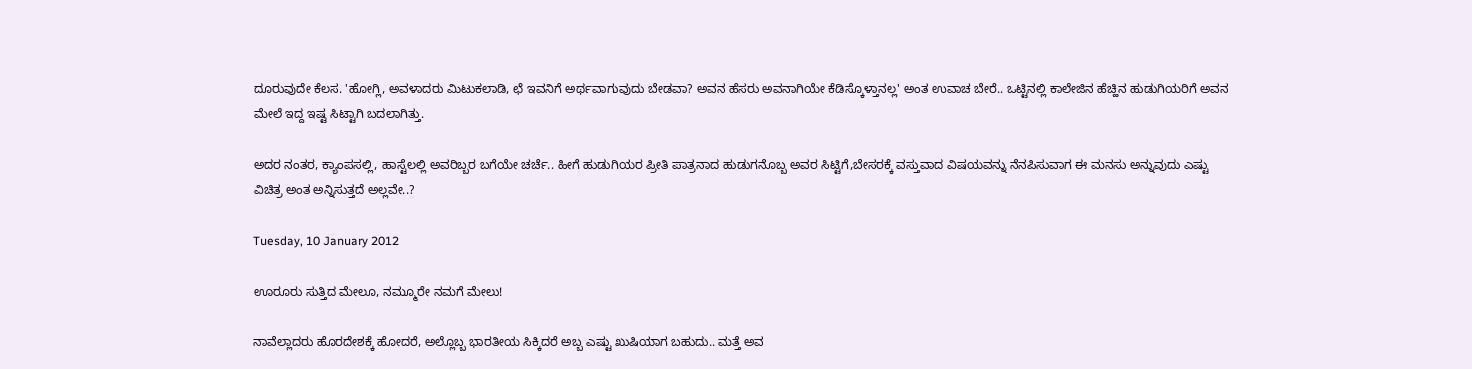ದೂರುವುದೇ ಕೆಲಸ. 'ಹೋಗ್ಲಿ, ಅವಳಾದರು ಮಿಟುಕಲಾಡಿ, ಛೆ ಇವನಿಗೆ ಅರ್ಥವಾಗುವುದು ಬೇಡವಾ? ಅವನ ಹೆಸರು ಅವನಾಗಿಯೇ ಕೆಡಿಸ್ಕೊಳ್ತಾನಲ್ಲ' ಅಂತ ಉವಾಚ ಬೇರೆ.. ಒಟ್ಟಿನಲ್ಲಿ ಕಾಲೇಜಿನ ಹೆಚ್ಹಿನ ಹುಡುಗಿಯರಿಗೆ ಅವನ ಮೇಲೆ ಇದ್ದ ಇಷ್ಟ ಸಿಟ್ಟಾಗಿ ಬದಲಾಗಿತ್ತು.

ಅದರ ನಂತರ, ಕ್ಯಾಂಪಸಲ್ಲಿ, ಹಾಸ್ಟೆಲಲ್ಲಿ ಅವರಿಬ್ಬರ ಬಗೆಯೇ ಚರ್ಚೆ.. ಹೀಗೆ ಹುಡುಗಿಯರ ಪ್ರೀತಿ ಪಾತ್ರನಾದ ಹುಡುಗನೊಬ್ಬ ಅವರ ಸಿಟ್ಟಿಗೆ,ಬೇಸರಕ್ಕೆ ವಸ್ತುವಾದ ವಿಷಯವನ್ನು ನೆನಪಿಸುವಾಗ ಈ ಮನಸು ಅನ್ನುವುದು ಎಷ್ಟು ವಿಚಿತ್ರ ಅಂತ ಅನ್ನಿಸುತ್ತದೆ ಅಲ್ಲವೇ..?

Tuesday, 10 January 2012

ಊರೂರು ಸುತ್ತಿದ ಮೇಲೂ, ನಮ್ಮೂರೇ ನಮಗೆ ಮೇಲು!

ನಾವೆಲ್ಲಾದರು ಹೊರದೇಶಕ್ಕೆ ಹೋದರೆ, ಅಲ್ಲೊಬ್ಬ ಭಾರತೀಯ ಸಿಕ್ಕಿದರೆ ಅಬ್ಬ ಎಷ್ಟು ಖುಷಿಯಾಗ ಬಹುದು.. ಮತ್ತೆ ಅವ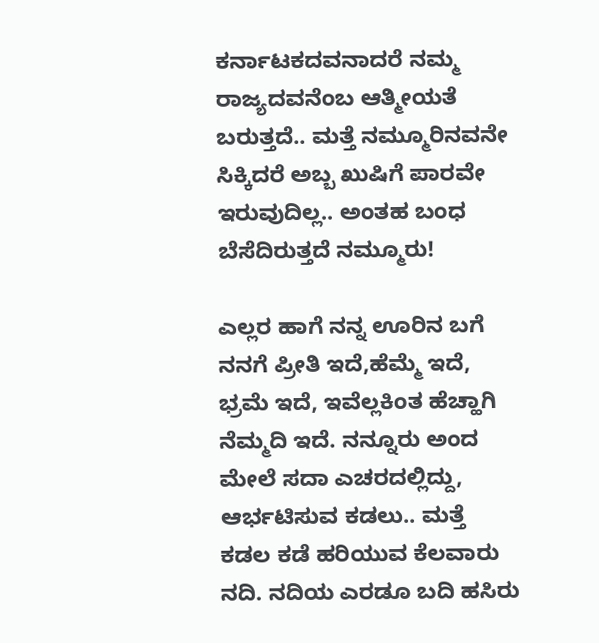ಕರ್ನಾಟಕದವನಾದರೆ ನಮ್ಮ ರಾಜ್ಯದವನೆಂಬ ಆತ್ಮೀಯತೆ ಬರುತ್ತದೆ.. ಮತ್ತೆ ನಮ್ಮೂರಿನವನೇ ಸಿಕ್ಕಿದರೆ ಅಬ್ಬ ಖುಷಿಗೆ ಪಾರವೇ ಇರುವುದಿಲ್ಲ.. ಅಂತಹ ಬಂಧ ಬೆಸೆದಿರುತ್ತದೆ ನಮ್ಮೂರು!

ಎಲ್ಲರ ಹಾಗೆ ನನ್ನ ಊರಿನ ಬಗೆ ನನಗೆ ಪ್ರೀತಿ ಇದೆ,ಹೆಮ್ಮೆ ಇದೆ, ಭ್ರಮೆ ಇದೆ, ಇವೆಲ್ಲಕಿಂತ ಹೆಚ್ಹಾಗಿ ನೆಮ್ಮದಿ ಇದೆ. ನನ್ನೂರು ಅಂದ ಮೇಲೆ ಸದಾ ಎಚರದಲ್ಲಿದ್ದು, ಆರ್ಭಟಿಸುವ ಕಡಲು.. ಮತ್ತೆ ಕಡಲ ಕಡೆ ಹರಿಯುವ ಕೆಲವಾರು ನದಿ. ನದಿಯ ಎರಡೂ ಬದಿ ಹಸಿರು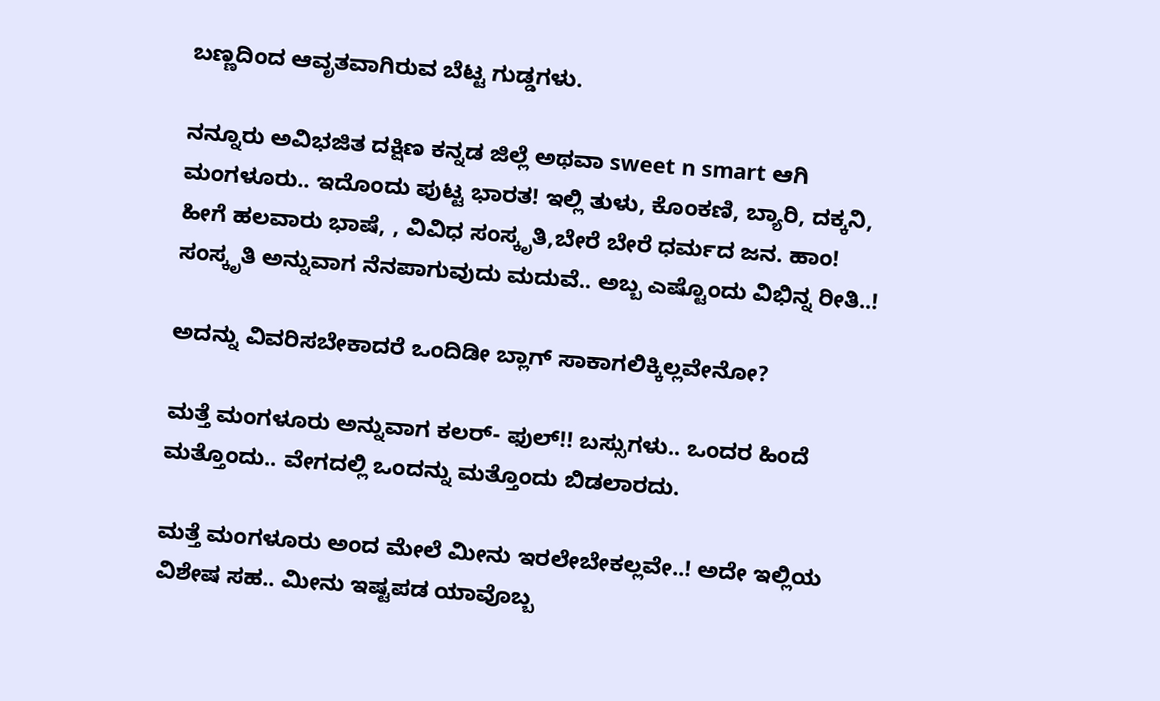ಬಣ್ಣದಿಂದ ಆವೃತವಾಗಿರುವ ಬೆಟ್ಟ ಗುಡ್ಡಗಳು.

ನನ್ನೂರು ಅವಿಭಜಿತ ದಕ್ಷಿಣ ಕನ್ನಡ ಜಿಲ್ಲೆ ಅಥವಾ sweet n smart ಆಗಿ ಮಂಗಳೂರು.. ಇದೊಂದು ಪುಟ್ಟ ಭಾರತ! ಇಲ್ಲಿ ತುಳು, ಕೊಂಕಣಿ, ಬ್ಯಾರಿ, ದಕ್ಕನಿ, ಹೀಗೆ ಹಲವಾರು ಭಾಷೆ, , ವಿವಿಧ ಸಂಸ್ಕೃತಿ,ಬೇರೆ ಬೇರೆ ಧರ್ಮದ ಜನ. ಹಾಂ! ಸಂಸ್ಕೃತಿ ಅನ್ನುವಾಗ ನೆನಪಾಗುವುದು ಮದುವೆ.. ಅಬ್ಬ ಎಷ್ಟೊಂದು ವಿಭಿನ್ನ ರೀತಿ..!

ಅದನ್ನು ವಿವರಿಸಬೇಕಾದರೆ ಒಂದಿಡೀ ಬ್ಲಾಗ್ ಸಾಕಾಗಲಿಕ್ಕಿಲ್ಲವೇನೋ?

ಮತ್ತೆ ಮಂಗಳೂರು ಅನ್ನುವಾಗ ಕಲರ್- ಫುಲ್!! ಬಸ್ಸುಗಳು.. ಒಂದರ ಹಿಂದೆ ಮತ್ತೊಂದು.. ವೇಗದಲ್ಲಿ ಒಂದನ್ನು ಮತ್ತೊಂದು ಬಿಡಲಾರದು.

ಮತ್ತೆ ಮಂಗಳೂರು ಅಂದ ಮೇಲೆ ಮೀನು ಇರಲೇಬೇಕಲ್ಲವೇ..! ಅದೇ ಇಲ್ಲಿಯ ವಿಶೇಷ ಸಹ.. ಮೀನು ಇಷ್ಟಪಡ ಯಾವೊಬ್ಬ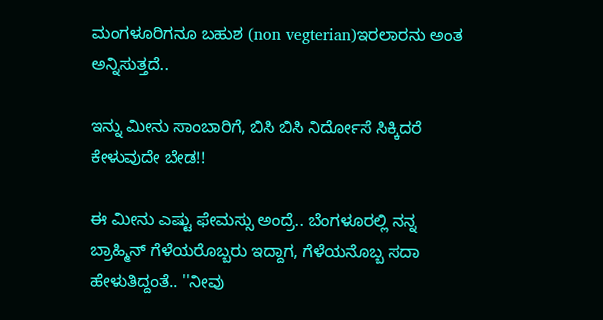ಮಂಗಳೂರಿಗನೂ ಬಹುಶ (non vegterian)ಇರಲಾರನು ಅಂತ ಅನ್ನಿಸುತ್ತದೆ..

ಇನ್ನು ಮೀನು ಸಾಂಬಾರಿಗೆ, ಬಿಸಿ ಬಿಸಿ ನಿರ್ದೋಸೆ ಸಿಕ್ಕಿದರೆ ಕೇಳುವುದೇ ಬೇಡ!!

ಈ ಮೀನು ಎಷ್ಟು ಫೇಮಸ್ಸು ಅಂದ್ರೆ.. ಬೆಂಗಳೂರಲ್ಲಿ ನನ್ನ ಬ್ರಾಹ್ಮಿನ್ ಗೆಳೆಯರೊಬ್ಬರು ಇದ್ದಾಗ, ಗೆಳೆಯನೊಬ್ಬ ಸದಾ ಹೇಳುತಿದ್ದಂತೆ.. ''ನೀವು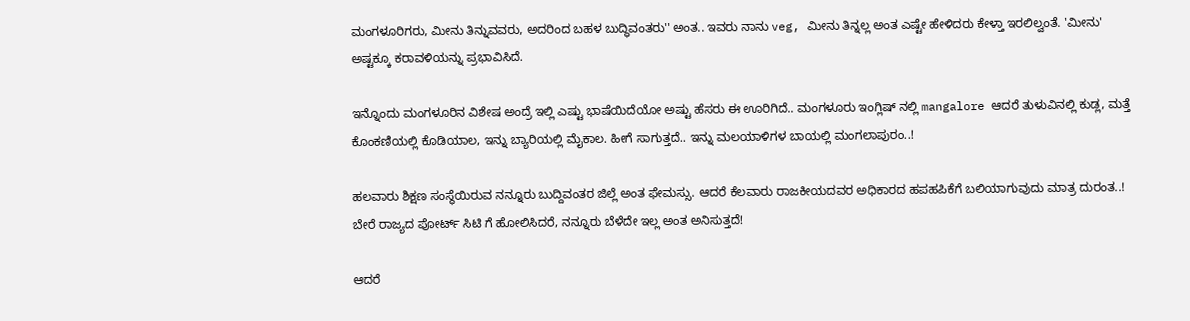ಮಂಗಳೂರಿಗರು, ಮೀನು ತಿನ್ನುವವರು, ಅದರಿಂದ ಬಹಳ ಬುದ್ಧಿವಂತರು'' ಅಂತ.. ಇವರು ನಾನು veg, ಮೀನು ತಿನ್ನಲ್ಲ ಅಂತ ಎಷ್ಟೇ ಹೇಳಿದರು ಕೇಳ್ತಾ ಇರಲಿಲ್ವಂತೆ. 'ಮೀನು' ಅಷ್ಟಕ್ಕೂ ಕರಾವಳಿಯನ್ನು ಪ್ರಭಾವಿಸಿದೆ.

ಇನ್ನೊಂದು ಮಂಗಳೂರಿನ ವಿಶೇಷ ಅಂದ್ರೆ ಇಲ್ಲಿ ಎಷ್ಟು ಭಾಷೆಯಿದೆಯೋ ಅಷ್ಟು ಹೆಸರು ಈ ಊರಿಗಿದೆ.. ಮಂಗಳೂರು ಇಂಗ್ಲಿಷ್ ನಲ್ಲಿ mangalore ಆದರೆ ತುಳುವಿನಲ್ಲಿ ಕುಡ್ಲ, ಮತ್ತೆ ಕೊಂಕಣಿಯಲ್ಲಿ ಕೊಡಿಯಾಲ, ಇನ್ನು ಬ್ಯಾರಿಯಲ್ಲಿ ಮೈಕಾಲ. ಹೀಗೆ ಸಾಗುತ್ತದೆ.. ಇನ್ನು ಮಲಯಾಳಿಗಳ ಬಾಯಲ್ಲಿ ಮಂಗಲಾಪುರಂ..!

ಹಲವಾರು ಶಿಕ್ಷಣ ಸಂಸ್ಥೆಯಿರುವ ನನ್ನೂರು ಬುದ್ದಿವಂತರ ಜಿಲ್ಲೆ ಅಂತ ಫೇಮಸ್ಸು. ಆದರೆ ಕೆಲವಾರು ರಾಜಕೀಯದವರ ಅಧಿಕಾರದ ಹಪಹಪಿಕೆಗೆ ಬಲಿಯಾಗುವುದು ಮಾತ್ರ ದುರಂತ..! ಬೇರೆ ರಾಜ್ಯದ ಪೋರ್ಟ್ ಸಿಟಿ ಗೆ ಹೋಲಿಸಿದರೆ, ನನ್ನೂರು ಬೆಳೆದೇ ಇಲ್ಲ ಅಂತ ಅನಿಸುತ್ತದೆ!

ಆದರೆ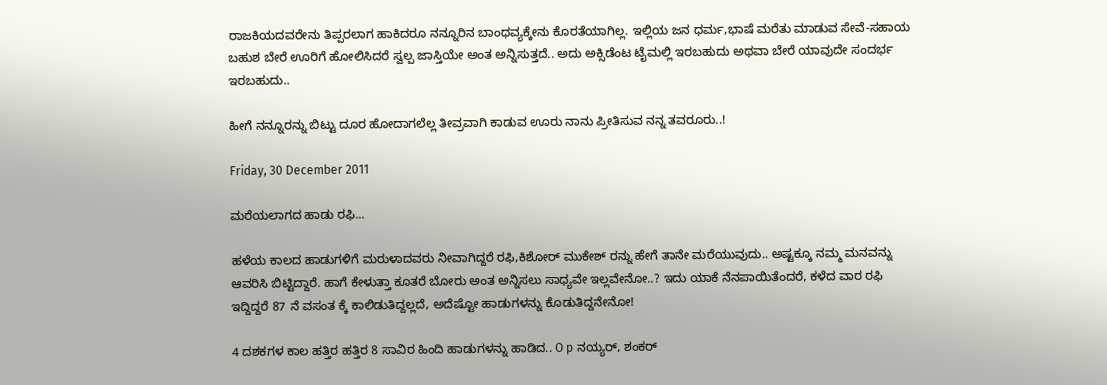ರಾಜಕಿಯದವರೇನು ತಿಪ್ಪರಲಾಗ ಹಾಕಿದರೂ ನನ್ನೂರಿನ ಬಾಂಧವ್ಯಕ್ಕೇನು ಕೊರತೆಯಾಗಿಲ್ಲ. ಇಲ್ಲಿಯ ಜನ ಧರ್ಮ,ಭಾಷೆ ಮರೆತು ಮಾಡುವ ಸೇವೆ-ಸಹಾಯ ಬಹುಶ ಬೇರೆ ಊರಿಗೆ ಹೋಲಿಸಿದರೆ ಸ್ವಲ್ಪ ಜಾಸ್ತಿಯೇ ಅಂತ ಅನ್ನಿಸುತ್ತದೆ.. ಅದು ಅಕ್ಸಿಡೆಂಟ ಟೈಮಲ್ಲಿ ಇರಬಹುದು ಅಥವಾ ಬೇರೆ ಯಾವುದೇ ಸಂದರ್ಭ ಇರಬಹುದು..

ಹೀಗೆ ನನ್ನೂರನ್ನು ಬಿಟ್ಟು ದೂರ ಹೋದಾಗಲೆಲ್ಲ ತೀವ್ರವಾಗಿ ಕಾಡುವ ಊರು ನಾನು ಪ್ರೀತಿಸುವ ನನ್ನ ತವರೂರು..!

Friday, 30 December 2011

ಮರೆಯಲಾಗದ ಹಾಡು ರಫಿ...

ಹಳೆಯ ಕಾಲದ ಹಾಡುಗಳಿಗೆ ಮರುಳಾದವರು ನೀವಾಗಿದ್ದರೆ ರಫಿ,ಕಿಶೋರ್ ಮುಕೇಶ್ ರನ್ನು ಹೇಗೆ ತಾನೇ ಮರೆಯುವುದು.. ಅಷ್ಟಕ್ಕೂ ನಮ್ಮ ಮನವನ್ನು ಆವರಿಸಿ ಬಿಟ್ಟಿದ್ದಾರೆ. ಹಾಗೆ ಕೇಳುತ್ತಾ ಕೂತರೆ ಬೋರು ಅಂತ ಅನ್ನಿಸಲು ಸಾಧ್ಯವೇ ಇಲ್ಲವೇನೋ..? ಇದು ಯಾಕೆ ನೆನಪಾಯಿತೆಂದರೆ, ಕಳೆದ ವಾರ ರಫಿ ಇದ್ದಿದ್ದರೆ 87 ನೆ ವಸಂತ ಕ್ಕೆ ಕಾಲಿಡುತಿದ್ದಲ್ಲದೆ, ಅದೆಷ್ಟೋ ಹಾಡುಗಳನ್ನು ಕೊಡುತಿದ್ದನೇನೋ!

4 ದಶಕಗಳ ಕಾಲ ಹತ್ತಿರ ಹತ್ತಿರ 8 ಸಾವಿರ ಹಿಂದಿ ಹಾಡುಗಳನ್ನು ಹಾಡಿದ.. O p ನಯ್ಯರ್, ಶಂಕರ್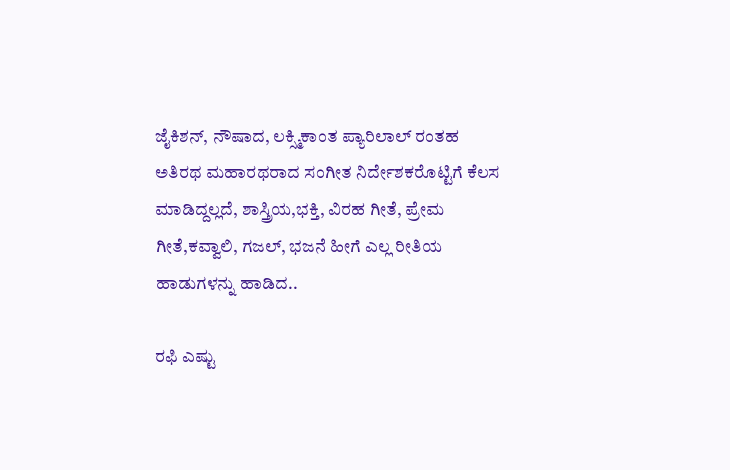ಜೈಕಿಶನ್, ನೌಷಾದ, ಲಕ್ಸ್ಮಿಕಾಂತ ಪ್ಯಾರಿಲಾಲ್ ರಂತಹ ಅತಿರಥ ಮಹಾರಥರಾದ ಸಂಗೀತ ನಿರ್ದೇಶಕರೊಟ್ಟಿಗೆ ಕೆಲಸ ಮಾಡಿದ್ದಲ್ಲದೆ, ಶಾಸ್ತ್ರಿಯ,ಭಕ್ತಿ, ವಿರಹ ಗೀತೆ, ಪ್ರೇಮ ಗೀತೆ,ಕವ್ವಾಲಿ, ಗಜಲ್, ಭಜನೆ ಹೀಗೆ ಎಲ್ಲ ರೀತಿಯ ಹಾಡುಗಳನ್ನು ಹಾಡಿದ..

ರಫಿ ಎಷ್ಟು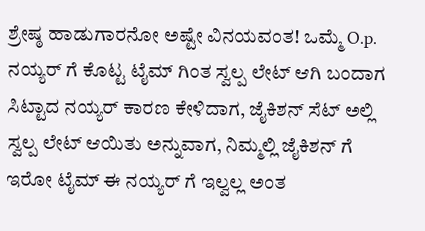ಶ್ರೇಷ್ಠ ಹಾಡುಗಾರನೋ ಅಷ್ಟೇ ವಿನಯವಂತ! ಒಮ್ಮೆ O.p. ನಯ್ಯರ್ ಗೆ ಕೊಟ್ಟ ಟೈಮ್ ಗಿಂತ ಸ್ವಲ್ಪ ಲೇಟ್ ಆಗಿ ಬಂದಾಗ ಸಿಟ್ಟಾದ ನಯ್ಯರ್ ಕಾರಣ ಕೇಳಿದಾಗ, ಜೈಕಿಶನ್ ಸೆಟ್ ಅಲ್ಲಿ ಸ್ವಲ್ಪ ಲೇಟ್ ಆಯಿತು ಅನ್ನುವಾಗ, ನಿಮ್ಮಲ್ಲಿ ಜೈಕಿಶನ್ ಗೆ ಇರೋ ಟೈಮ್ ಈ ನಯ್ಯರ್ ಗೆ ಇಲ್ವಲ್ಲ ಅಂತ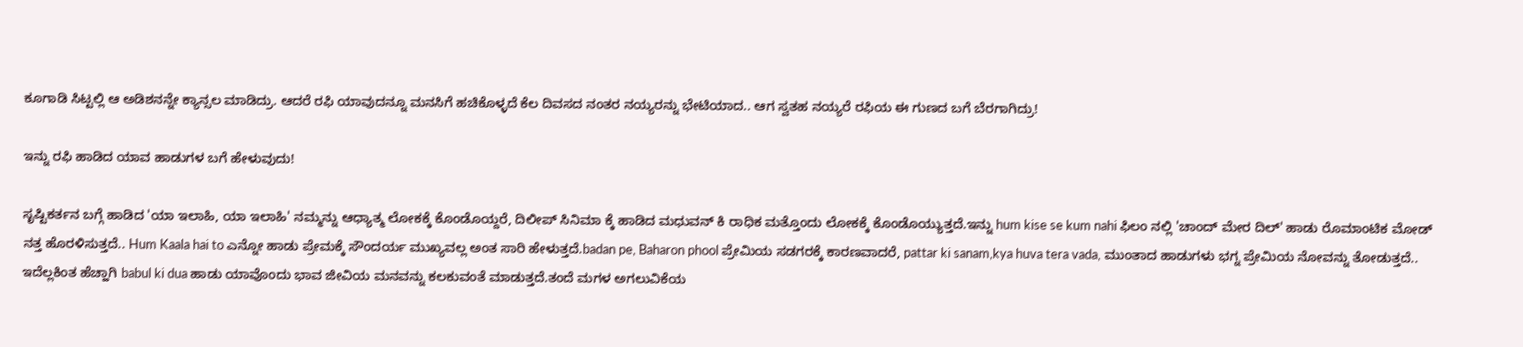ಕೂಗಾಡಿ ಸಿಟ್ಟಲ್ಲಿ ಆ ಅಡಿಶನನ್ನೇ ಕ್ಯಾನ್ಸಲ ಮಾಡಿದ್ರು. ಆದರೆ ರಫಿ ಯಾವುದನ್ನೂ ಮನಸಿಗೆ ಹಚಿಕೊಳ್ಳದೆ ಕೆಲ ದಿವಸದ ನಂತರ ನಯ್ಯರನ್ನು ಭೇಟಿಯಾದ.. ಆಗ ಸ್ವತಹ ನಯ್ಯರೆ ರಫಿಯ ಈ ಗುಣದ ಬಗೆ ಬೆರಗಾಗಿದ್ರು!

ಇನ್ನು ರಫಿ ಹಾಡಿದ ಯಾವ ಹಾಡುಗಳ ಬಗೆ ಹೇಳುವುದು!

ಸೃಷ್ಟಿಕರ್ತನ ಬಗ್ಗೆ ಹಾಡಿದ 'ಯಾ ಇಲಾಹಿ, ಯಾ ಇಲಾಹಿ' ನಮ್ಮನ್ನು ಆಧ್ಯಾತ್ಮ ಲೋಕಕ್ಕೆ ಕೊಂಡೊಯ್ದರೆ, ದಿಲೀಪ್ ಸಿನಿಮಾ ಕ್ಕೆ ಹಾಡಿದ ಮಧುವನ್ ಕಿ ರಾಧಿಕ ಮತ್ತೊಂದು ಲೋಕಕ್ಕೆ ಕೊಂಡೊಯ್ಯುತ್ತದೆ.ಇನ್ನು hum kise se kum nahi ಫಿಲಂ ನಲ್ಲಿ 'ಚಾಂದ್ ಮೇರ ದಿಲ್' ಹಾಡು ರೊಮಾಂಟಿಕ ಮೋಡ್ ನತ್ತ ಹೊರಳಿಸುತ್ತದೆ.. Hum Kaala hai to ಎನ್ನೋ ಹಾಡು ಪ್ರೇಮಕ್ಕೆ ಸೌಂದರ್ಯ ಮುಖ್ಯವಲ್ಲ ಅಂತ ಸಾರಿ ಹೇಳುತ್ತದೆ.badan pe, Baharon phool ಪ್ರೇಮಿಯ ಸಡಗರಕ್ಕೆ ಕಾರಣವಾದರೆ, pattar ki sanam,kya huva tera vada, ಮುಂತಾದ ಹಾಡುಗಳು ಭಗ್ನ ಪ್ರೇಮಿಯ ನೋವನ್ನು ತೋಡುತ್ತದೆ.. ಇದೆಲ್ಲಕಿಂತ ಹೆಚ್ಹಾಗಿ babul ki dua ಹಾಡು ಯಾವೊಂದು ಭಾವ ಜೀವಿಯ ಮನವನ್ನು ಕಲಕುವಂತೆ ಮಾಡುತ್ತದೆ.ತಂದೆ ಮಗಳ ಅಗಲುವಿಕೆಯ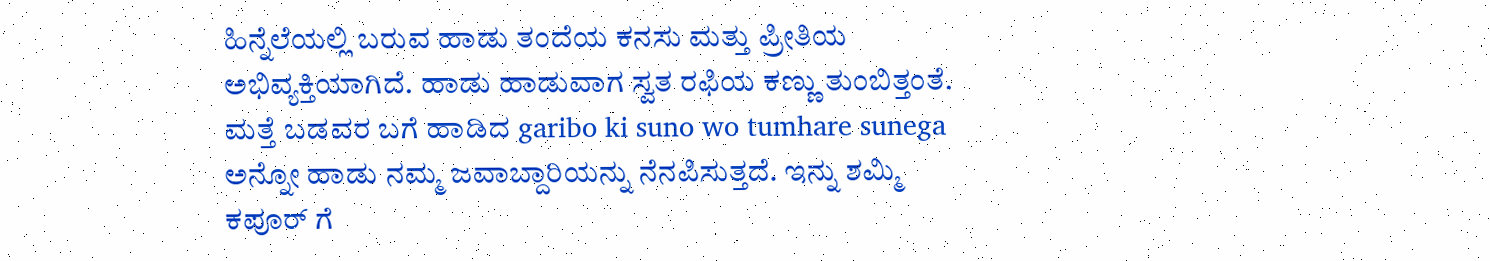ಹಿನ್ನೆಲೆಯಲ್ಲಿ ಬರುವ ಹಾಡು ತಂದೆಯ ಕನಸು ಮತ್ತು ಪ್ರೀತಿಯ ಅಭಿವ್ಯಕ್ತಿಯಾಗಿದೆ. ಹಾಡು ಹಾಡುವಾಗ ಸ್ವತ ರಫಿಯ ಕಣ್ಣು ತುಂಬಿತ್ತಂತೆ. ಮತ್ತೆ ಬಡವರ ಬಗೆ ಹಾಡಿದ garibo ki suno wo tumhare sunega ಅನ್ನೋ ಹಾಡು ನಮ್ಮ ಜವಾಬ್ದಾರಿಯನ್ನು ನೆನಪಿಸುತ್ತದೆ. ಇನ್ನು ಶಮ್ಮಿ ಕಪೂರ್ ಗೆ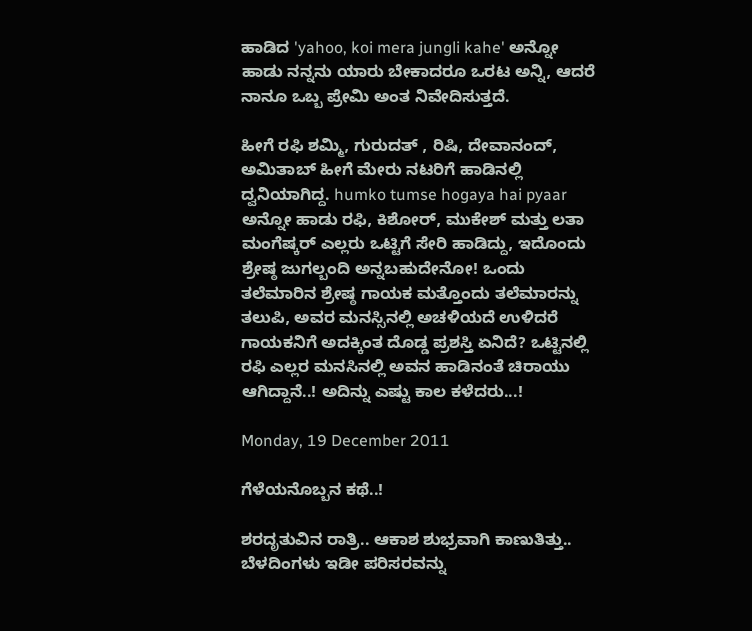ಹಾಡಿದ 'yahoo, koi mera jungli kahe' ಅನ್ನೋ ಹಾಡು ನನ್ನನು ಯಾರು ಬೇಕಾದರೂ ಒರಟ ಅನ್ನಿ, ಆದರೆ ನಾನೂ ಒಬ್ಬ ಪ್ರೇಮಿ ಅಂತ ನಿವೇದಿಸುತ್ತದೆ.

ಹೀಗೆ ರಫಿ ಶಮ್ಮಿ, ಗುರುದತ್ , ರಿಷಿ, ದೇವಾನಂದ್, ಅಮಿತಾಬ್ ಹೀಗೆ ಮೇರು ನಟರಿಗೆ ಹಾಡಿನಲ್ಲಿ ದ್ವನಿಯಾಗಿದ್ದ. humko tumse hogaya hai pyaar ಅನ್ನೋ ಹಾಡು ರಫಿ, ಕಿಶೋರ್, ಮುಕೇಶ್ ಮತ್ತು ಲತಾ ಮಂಗೆಷ್ಕರ್ ಎಲ್ಲರು ಒಟ್ಟಿಗೆ ಸೇರಿ ಹಾಡಿದ್ದು, ಇದೊಂದು ಶ್ರೇಷ್ಠ ಜುಗಲ್ಬಂದಿ ಅನ್ನಬಹುದೇನೋ! ಒಂದು ತಲೆಮಾರಿನ ಶ್ರೇಷ್ಠ ಗಾಯಕ ಮತ್ತೊಂದು ತಲೆಮಾರನ್ನು ತಲುಪಿ, ಅವರ ಮನಸ್ಸಿನಲ್ಲಿ ಅಚಳಿಯದೆ ಉಳಿದರೆ ಗಾಯಕನಿಗೆ ಅದಕ್ಕಿಂತ ದೊಡ್ಡ ಪ್ರಶಸ್ತಿ ಏನಿದೆ? ಒಟ್ಟಿನಲ್ಲಿ ರಫಿ ಎಲ್ಲರ ಮನಸಿನಲ್ಲಿ ಅವನ ಹಾಡಿನಂತೆ ಚಿರಾಯು ಆಗಿದ್ದಾನೆ..! ಅದಿನ್ನು ಎಷ್ಟು ಕಾಲ ಕಳೆದರು...!

Monday, 19 December 2011

ಗೆಳೆಯನೊಬ್ಬನ ಕಥೆ..!

ಶರದೃತುವಿನ ರಾತ್ರಿ.. ಆಕಾಶ ಶುಭ್ರವಾಗಿ ಕಾಣುತಿತ್ತು.. ಬೆಳದಿಂಗಳು ಇಡೀ ಪರಿಸರವನ್ನು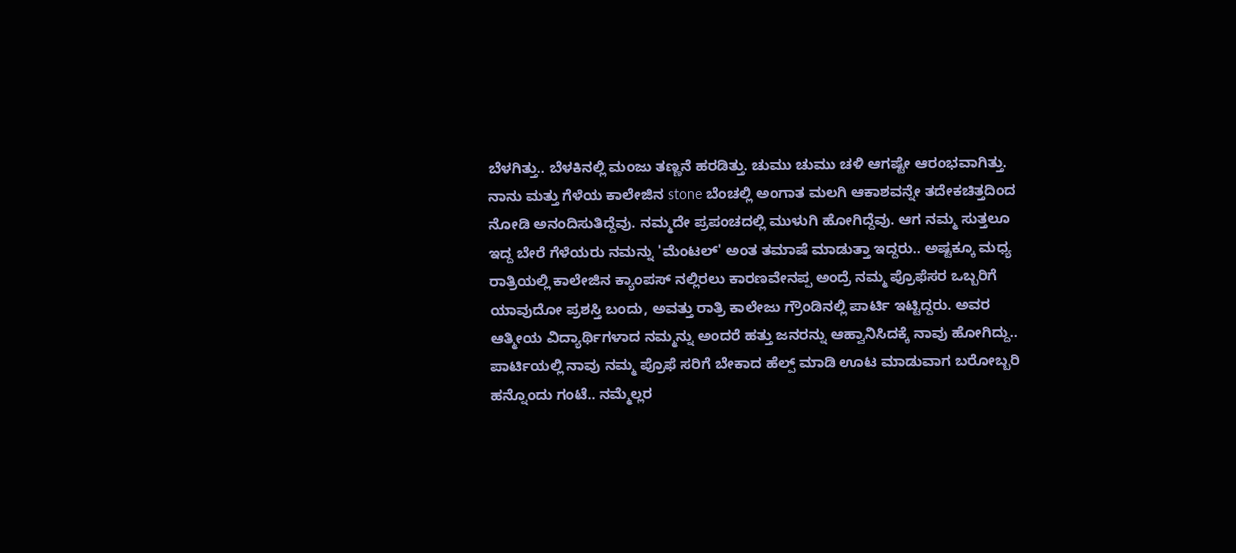ಬೆಳಗಿತ್ತು.. ಬೆಳಕಿನಲ್ಲಿ ಮಂಜು ತಣ್ಣನೆ ಹರಡಿತ್ತು. ಚುಮು ಚುಮು ಚಳಿ ಆಗಷ್ಟೇ ಆರಂಭವಾಗಿತ್ತು. ನಾನು ಮತ್ತು ಗೆಳೆಯ ಕಾಲೇಜಿನ stone ಬೆಂಚಲ್ಲಿ ಅಂಗಾತ ಮಲಗಿ ಆಕಾಶವನ್ನೇ ತದೇಕಚಿತ್ತದಿಂದ ನೋಡಿ ಅನಂದಿಸುತಿದ್ದೆವು. ನಮ್ಮದೇ ಪ್ರಪಂಚದಲ್ಲಿ ಮುಳುಗಿ ಹೋಗಿದ್ದೆವು. ಆಗ ನಮ್ಮ ಸುತ್ತಲೂ ಇದ್ದ ಬೇರೆ ಗೆಳೆಯರು ನಮನ್ನು 'ಮೆಂಟಲ್' ಅಂತ ತಮಾಷೆ ಮಾಡುತ್ತಾ ಇದ್ದರು.. ಅಷ್ಟಕ್ಕೂ ಮಧ್ಯ ರಾತ್ರಿಯಲ್ಲಿ ಕಾಲೇಜಿನ ಕ್ಯಾಂಪಸ್ ನಲ್ಲಿರಲು ಕಾರಣವೇನಪ್ಪ ಅಂದ್ರೆ ನಮ್ಮ ಪ್ರೊಫೆಸರ ಒಬ್ಬರಿಗೆ ಯಾವುದೋ ಪ್ರಶಸ್ತಿ ಬಂದು, ಅವತ್ತು ರಾತ್ರಿ ಕಾಲೇಜು ಗ್ರೌಂಡಿನಲ್ಲಿ ಪಾರ್ಟಿ ಇಟ್ಟಿದ್ದರು. ಅವರ ಆತ್ಮೀಯ ವಿದ್ಯಾರ್ಥಿಗಳಾದ ನಮ್ಮನ್ನು ಅಂದರೆ ಹತ್ತು ಜನರನ್ನು ಆಹ್ವಾನಿಸಿದಕ್ಕೆ ನಾವು ಹೋಗಿದ್ದು.. ಪಾರ್ಟಿಯಲ್ಲಿ ನಾವು ನಮ್ಮ ಪ್ರೊಫೆ ಸರಿಗೆ ಬೇಕಾದ ಹೆಲ್ಪ್ ಮಾಡಿ ಊಟ ಮಾಡುವಾಗ ಬರೋಬ್ಬರಿ ಹನ್ನೊಂದು ಗಂಟೆ.. ನಮ್ಮೆಲ್ಲರ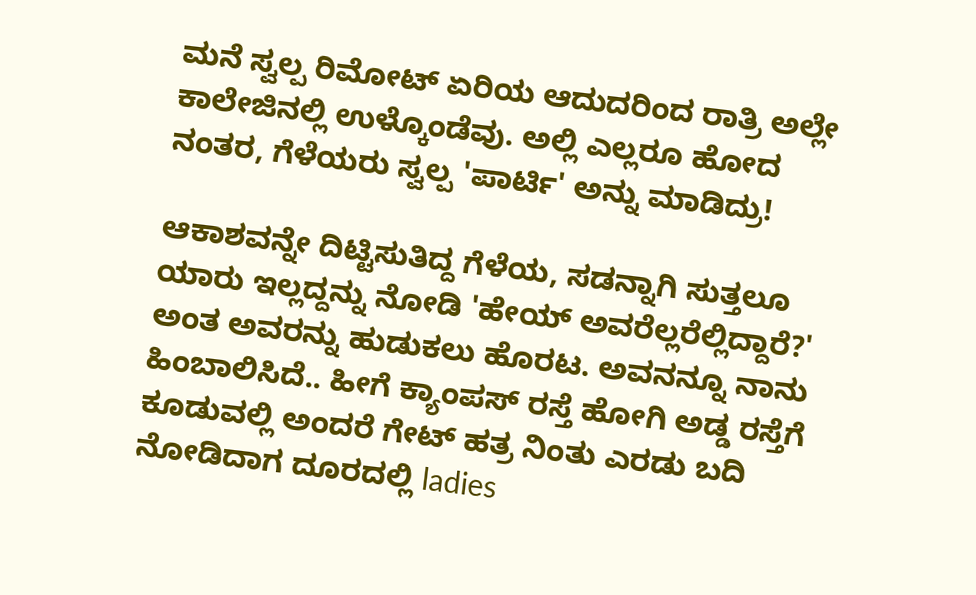ಮನೆ ಸ್ವಲ್ಪ ರಿಮೋಟ್ ಏರಿಯ ಆದುದರಿಂದ ರಾತ್ರಿ ಅಲ್ಲೇ ಕಾಲೇಜಿನಲ್ಲಿ ಉಳ್ಕೊಂಡೆವು. ಅಲ್ಲಿ ಎಲ್ಲರೂ ಹೋದ ನಂತರ, ಗೆಳೆಯರು ಸ್ವಲ್ಪ 'ಪಾರ್ಟಿ' ಅನ್ನು ಮಾಡಿದ್ರು!

ಆಕಾಶವನ್ನೇ ದಿಟ್ಟಿಸುತಿದ್ದ ಗೆಳೆಯ, ಸಡನ್ನಾಗಿ ಸುತ್ತಲೂ ಯಾರು ಇಲ್ಲದ್ದನ್ನು ನೋಡಿ 'ಹೇಯ್ ಅವರೆಲ್ಲರೆಲ್ಲಿದ್ದಾರೆ?' ಅಂತ ಅವರನ್ನು ಹುಡುಕಲು ಹೊರಟ. ಅವನನ್ನೂ ನಾನು ಹಿಂಬಾಲಿಸಿದೆ.. ಹೀಗೆ ಕ್ಯಾಂಪಸ್ ರಸ್ತೆ ಹೋಗಿ ಅಡ್ಡ ರಸ್ತೆಗೆ ಕೂಡುವಲ್ಲಿ ಅಂದರೆ ಗೇಟ್ ಹತ್ರ ನಿಂತು ಎರಡು ಬದಿ ನೋಡಿದಾಗ ದೂರದಲ್ಲಿ ladies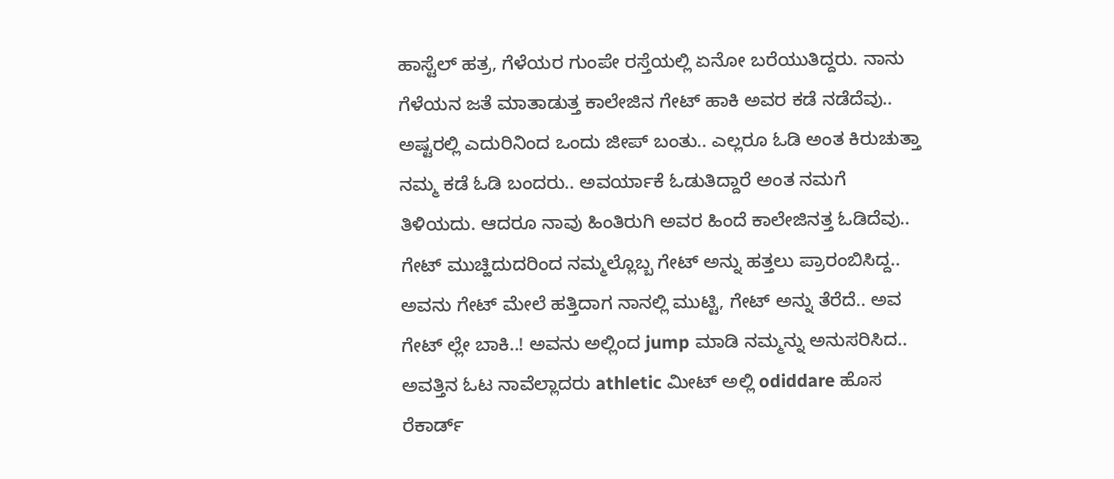ಹಾಸ್ಟೆಲ್ ಹತ್ರ, ಗೆಳೆಯರ ಗುಂಪೇ ರಸ್ತೆಯಲ್ಲಿ ಏನೋ ಬರೆಯುತಿದ್ದರು. ನಾನು ಗೆಳೆಯನ ಜತೆ ಮಾತಾಡುತ್ತ ಕಾಲೇಜಿನ ಗೇಟ್ ಹಾಕಿ ಅವರ ಕಡೆ ನಡೆದೆವು.. ಅಷ್ಟರಲ್ಲಿ ಎದುರಿನಿಂದ ಒಂದು ಜೀಪ್ ಬಂತು.. ಎಲ್ಲರೂ ಓಡಿ ಅಂತ ಕಿರುಚುತ್ತಾ ನಮ್ಮ ಕಡೆ ಓಡಿ ಬಂದರು.. ಅವರ್ಯಾಕೆ ಓಡುತಿದ್ದಾರೆ ಅಂತ ನಮಗೆ ತಿಳಿಯದು. ಆದರೂ ನಾವು ಹಿಂತಿರುಗಿ ಅವರ ಹಿಂದೆ ಕಾಲೇಜಿನತ್ತ ಓಡಿದೆವು.. ಗೇಟ್ ಮುಚ್ಹಿದುದರಿಂದ ನಮ್ಮಲ್ಲೊಬ್ಬ ಗೇಟ್ ಅನ್ನು ಹತ್ತಲು ಪ್ರಾರಂಬಿಸಿದ್ದ.. ಅವನು ಗೇಟ್ ಮೇಲೆ ಹತ್ತಿದಾಗ ನಾನಲ್ಲಿ ಮುಟ್ಟಿ, ಗೇಟ್ ಅನ್ನು ತೆರೆದೆ.. ಅವ ಗೇಟ್ ಲ್ಲೇ ಬಾಕಿ..! ಅವನು ಅಲ್ಲಿಂದ jump ಮಾಡಿ ನಮ್ಮನ್ನು ಅನುಸರಿಸಿದ.. ಅವತ್ತಿನ ಓಟ ನಾವೆಲ್ಲಾದರು athletic ಮೀಟ್ ಅಲ್ಲಿ odiddare ಹೊಸ ರೆಕಾರ್ಡ್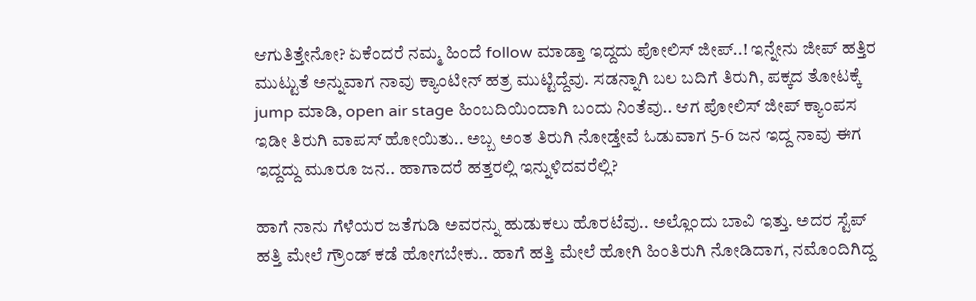ಆಗುತಿತ್ತೇನೋ? ಏಕೆಂದರೆ ನಮ್ಮ ಹಿಂದೆ follow ಮಾಡ್ತಾ ಇದ್ದದು ಪೋಲಿಸ್ ಜೀಪ್..! ಇನ್ನೇನು ಜೀಪ್ ಹತ್ತಿರ ಮುಟ್ಟುತೆ ಅನ್ನುವಾಗ ನಾವು ಕ್ಯಾಂಟೀನ್ ಹತ್ರ ಮುಟ್ಟಿದ್ದೆವು. ಸಡನ್ನಾಗಿ ಬಲ ಬದಿಗೆ ತಿರುಗಿ, ಪಕ್ಕದ ತೋಟಕ್ಕೆ jump ಮಾಡಿ, open air stage ಹಿಂಬದಿಯಿಂದಾಗಿ ಬಂದು ನಿಂತೆವು.. ಆಗ ಪೋಲಿಸ್ ಜೀಪ್ ಕ್ಯಾಂಪಸ ಇಡೀ ತಿರುಗಿ ವಾಪಸ್ ಹೋಯಿತು.. ಅಬ್ಬ ಅಂತ ತಿರುಗಿ ನೋಡ್ತೇವೆ ಓಡುವಾಗ 5-6 ಜನ ಇದ್ದ ನಾವು ಈಗ ಇದ್ದದ್ದು ಮೂರೂ ಜನ.. ಹಾಗಾದರೆ ಹತ್ತರಲ್ಲಿ ಇನ್ನುಳಿದವರೆಲ್ಲಿ?

ಹಾಗೆ ನಾನು ಗೆಳೆಯರ ಜತೆಗುಡಿ ಅವರನ್ನು ಹುಡುಕಲು ಹೊರಟೆವು.. ಅಲ್ಲೊಂದು ಬಾವಿ ಇತ್ತು. ಅದರ ಸ್ಟೆಪ್ ಹತ್ತಿ ಮೇಲೆ ಗ್ರೌಂಡ್ ಕಡೆ ಹೋಗಬೇಕು.. ಹಾಗೆ ಹತ್ತಿ ಮೇಲೆ ಹೋಗಿ ಹಿಂತಿರುಗಿ ನೋಡಿದಾಗ, ನಮೊಂದಿಗಿದ್ದ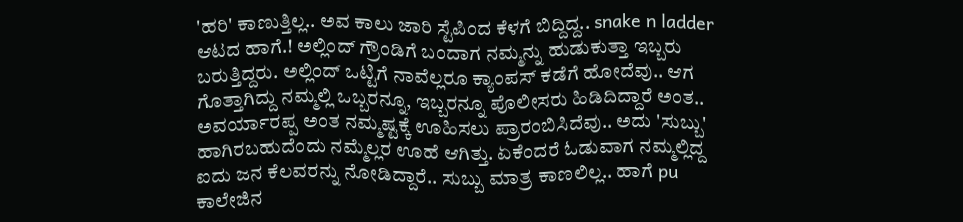'ಹರಿ' ಕಾಣುತ್ತಿಲ್ಲ.. ಅವ ಕಾಲು ಜಾರಿ ಸ್ಟೆಪಿಂದ ಕೆಳಗೆ ಬಿದ್ದಿದ್ದ.. snake n ladder ಆಟದ ಹಾಗೆ.! ಅಲ್ಲಿಂದ್ ಗ್ರೌಂಡಿಗೆ ಬಂದಾಗ ನಮ್ಮನ್ನು ಹುಡುಕುತ್ತಾ ಇಬ್ಬರು ಬರುತ್ತಿದ್ದರು. ಅಲ್ಲಿಂದ್ ಒಟ್ಟಿಗೆ ನಾವೆಲ್ಲರೂ ಕ್ಯಾಂಪಸ್ ಕಡೆಗೆ ಹೋದೆವು.. ಆಗ ಗೊತ್ತಾಗಿದ್ದು ನಮ್ಮಲ್ಲಿ ಒಬ್ಬರನ್ನೂ, ಇಬ್ಬರನ್ನೂ ಪೊಲೀಸರು ಹಿಡಿದಿದ್ದಾರೆ ಅಂತ.. ಅವರ್ಯಾರಪ್ಪ ಅಂತ ನಮ್ಮಷ್ಟಕ್ಕೆ ಊಹಿಸಲು ಪ್ರಾರಂಬಿಸಿದೆವು.. ಅದು 'ಸುಬ್ಬು' ಹಾಗಿರಬಹುದೆಂದು ನಮ್ಮೆಲ್ಲರ ಊಹೆ ಆಗಿತ್ತು. ಏಕೆಂದರೆ ಓಡುವಾಗ ನಮ್ಮಲ್ಲಿದ್ದ ಐದು ಜನ ಕೆಲವರನ್ನು ನೋಡಿದ್ದಾರೆ.. ಸುಬ್ಬು ಮಾತ್ರ ಕಾಣಲಿಲ್ಲ.. ಹಾಗೆ pu ಕಾಲೇಜಿನ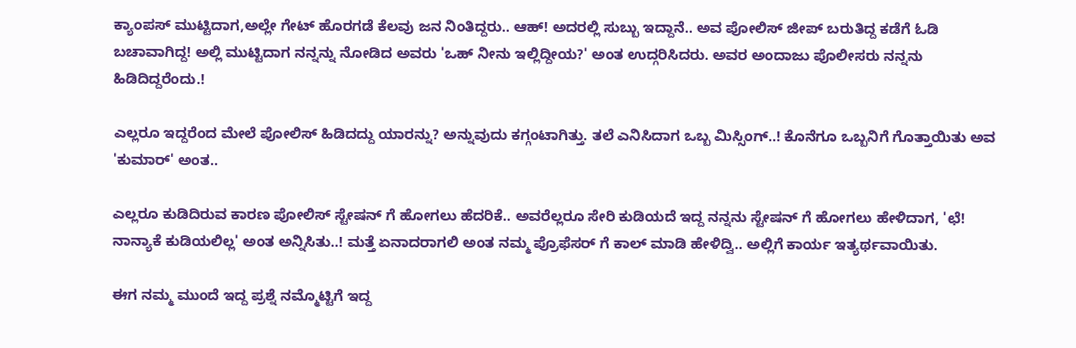ಕ್ಯಾಂಪಸ್ ಮುಟ್ಟಿದಾಗ,ಅಲ್ಲೇ ಗೇಟ್ ಹೊರಗಡೆ ಕೆಲವು ಜನ ನಿಂತಿದ್ದರು.. ಆಹ್! ಅದರಲ್ಲಿ ಸುಬ್ಬು ಇದ್ದಾನೆ.. ಅವ ಪೋಲಿಸ್ ಜೀಪ್ ಬರುತಿದ್ದ ಕಡೆಗೆ ಓಡಿ ಬಚಾವಾಗಿದ್ದ! ಅಲ್ಲಿ ಮುಟ್ಟಿದಾಗ ನನ್ನನ್ನು ನೋಡಿದ ಅವರು 'ಒಹ್ ನೀನು ಇಲ್ಲಿದ್ದೀಯ?' ಅಂತ ಉದ್ಗರಿಸಿದರು. ಅವರ ಅಂದಾಜು ಪೊಲೀಸರು ನನ್ನನು ಹಿಡಿದಿದ್ದರೆಂದು.!

ಎಲ್ಲರೂ ಇದ್ದರೆಂದ ಮೇಲೆ ಪೋಲಿಸ್ ಹಿಡಿದದ್ದು ಯಾರನ್ನು? ಅನ್ನುವುದು ಕಗ್ಗಂಟಾಗಿತ್ತು. ತಲೆ ಎನಿಸಿದಾಗ ಒಬ್ಬ ಮಿಸ್ಸಿಂಗ್..! ಕೊನೆಗೂ ಒಬ್ಬನಿಗೆ ಗೊತ್ತಾಯಿತು ಅವ 'ಕುಮಾರ್' ಅಂತ..

ಎಲ್ಲರೂ ಕುಡಿದಿರುವ ಕಾರಣ ಪೋಲಿಸ್ ಸ್ಟೇಷನ್ ಗೆ ಹೋಗಲು ಹೆದರಿಕೆ.. ಅವರೆಲ್ಲರೂ ಸೇರಿ ಕುಡಿಯದೆ ಇದ್ದ ನನ್ನನು ಸ್ಟೇಷನ್ ಗೆ ಹೋಗಲು ಹೇಳಿದಾಗ, 'ಛೆ! ನಾನ್ಯಾಕೆ ಕುಡಿಯಲಿಲ್ಲ' ಅಂತ ಅನ್ನಿಸಿತು..! ಮತ್ತೆ ಏನಾದರಾಗಲಿ ಅಂತ ನಮ್ಮ ಪ್ರೊಫೆಸರ್ ಗೆ ಕಾಲ್ ಮಾಡಿ ಹೇಳಿದ್ವಿ.. ಅಲ್ಲಿಗೆ ಕಾರ್ಯ ಇತ್ಯರ್ಥವಾಯಿತು.

ಈಗ ನಮ್ಮ ಮುಂದೆ ಇದ್ದ ಪ್ರಶ್ನೆ ನಮ್ಮೊಟ್ಟಿಗೆ ಇದ್ದ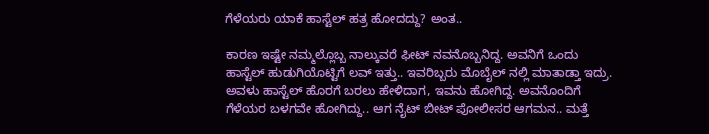ಗೆಳೆಯರು ಯಾಕೆ ಹಾಸ್ಟೆಲ್ ಹತ್ರ ಹೋದದ್ದು? ಅಂತ..

ಕಾರಣ ಇಷ್ಟೇ ನಮ್ಮಲ್ಲೊಬ್ಬ ನಾಲ್ಕುವರೆ ಫೀಟ್ ನವನೊಬ್ಬನಿದ್ದ. ಅವನಿಗೆ ಒಂದು ಹಾಸ್ಟೆಲ್ ಹುಡುಗಿಯೊಟ್ಟಿಗೆ ಲವ್ ಇತ್ತು.. ಇವರಿಬ್ಬರು ಮೊಬೈಲ್ ನಲ್ಲಿ ಮಾತಾಡ್ತಾ ಇದ್ರು. ಅವಳು ಹಾಸ್ಟೆಲ್ ಹೊರಗೆ ಬರಲು ಹೇಳಿದಾಗ, ಇವನು ಹೋಗಿದ್ದ. ಅವನೊಂದಿಗೆ ಗೆಳೆಯರ ಬಳಗವೇ ಹೋಗಿದ್ದು.. ಆಗ ನೈಟ್ ಬೀಟ್ ಪೋಲೀಸರ ಆಗಮನ.. ಮತ್ತೆ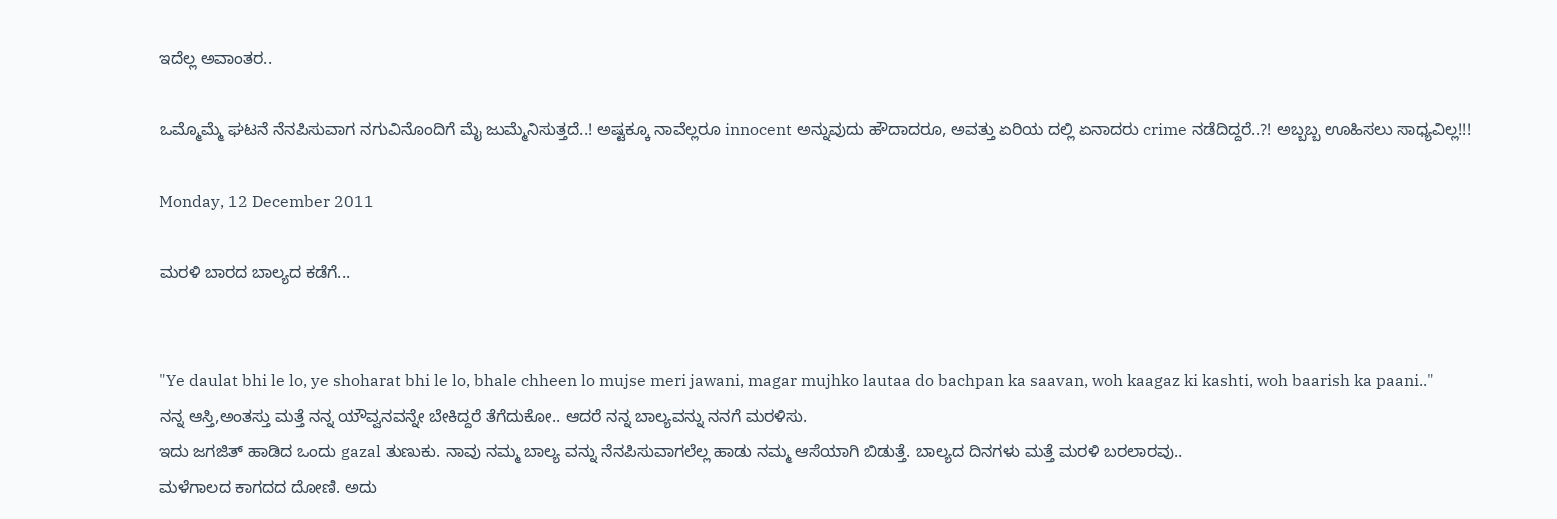ಇದೆಲ್ಲ ಅವಾಂತರ..

ಒಮ್ಮೊಮ್ಮೆ ಘಟನೆ ನೆನಪಿಸುವಾಗ ನಗುವಿನೊಂದಿಗೆ ಮೈ ಜುಮ್ಮೆನಿಸುತ್ತದೆ..! ಅಷ್ಟಕ್ಕೂ ನಾವೆಲ್ಲರೂ innocent ಅನ್ನುವುದು ಹೌದಾದರೂ, ಅವತ್ತು ಏರಿಯ ದಲ್ಲಿ ಏನಾದರು crime ನಡೆದಿದ್ದರೆ..?! ಅಬ್ಬಬ್ಬ ಊಹಿಸಲು ಸಾಧ್ಯವಿಲ್ಲ!!!

Monday, 12 December 2011

ಮರಳಿ ಬಾರದ ಬಾಲ್ಯದ ಕಡೆಗೆ...


"Ye daulat bhi le lo, ye shoharat bhi le lo, bhale chheen lo mujse meri jawani, magar mujhko lautaa do bachpan ka saavan, woh kaagaz ki kashti, woh baarish ka paani.."
ನನ್ನ ಆಸ್ತಿ,ಅಂತಸ್ತು ಮತ್ತೆ ನನ್ನ ಯೌವ್ವನವನ್ನೇ ಬೇಕಿದ್ದರೆ ತೆಗೆದುಕೋ.. ಆದರೆ ನನ್ನ ಬಾಲ್ಯವನ್ನು ನನಗೆ ಮರಳಿಸು.
ಇದು ಜಗಜಿತ್ ಹಾಡಿದ ಒಂದು gazal ತುಣುಕು. ನಾವು ನಮ್ಮ ಬಾಲ್ಯ ವನ್ನು ನೆನಪಿಸುವಾಗಲೆಲ್ಲ ಹಾಡು ನಮ್ಮ ಆಸೆಯಾಗಿ ಬಿಡುತ್ತೆ. ಬಾಲ್ಯದ ದಿನಗಳು ಮತ್ತೆ ಮರಳಿ ಬರಲಾರವು..
ಮಳೆಗಾಲದ ಕಾಗದದ ದೋಣಿ. ಅದು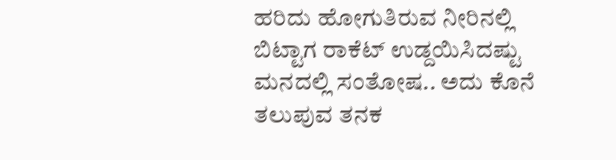ಹರಿದು ಹೋಗುತಿರುವ ನೀರಿನಲ್ಲಿ ಬಿಟ್ಟಾಗ ರಾಕೆಟ್ ಉಡ್ದಯಿಸಿದಷ್ಟು ಮನದಲ್ಲಿ ಸಂತೋಷ.. ಅದು ಕೊನೆ ತಲುಪುವ ತನಕ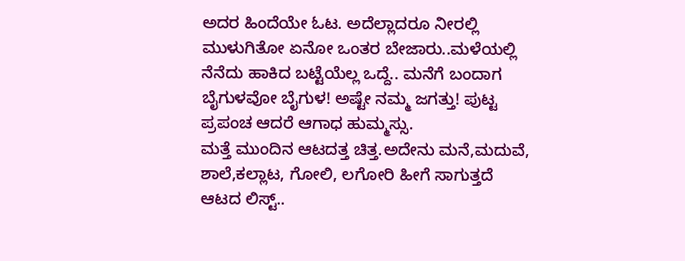ಅದರ ಹಿಂದೆಯೇ ಓಟ. ಅದೆಲ್ಲಾದರೂ ನೀರಲ್ಲಿ ಮುಳುಗಿತೋ ಏನೋ ಒಂತರ ಬೇಜಾರು..ಮಳೆಯಲ್ಲಿ ನೆನೆದು ಹಾಕಿದ ಬಟ್ಟೆಯೆಲ್ಲ ಒದ್ದೆ.. ಮನೆಗೆ ಬಂದಾಗ ಬೈಗುಳವೋ ಬೈಗುಳ! ಅಷ್ಟೇ ನಮ್ಮ ಜಗತ್ತು! ಪುಟ್ಟ ಪ್ರಪಂಚ ಆದರೆ ಆಗಾಧ ಹುಮ್ಮಸ್ಸು.
ಮತ್ತೆ ಮುಂದಿನ ಆಟದತ್ತ ಚಿತ್ತ.ಅದೇನು ಮನೆ,ಮದುವೆ, ಶಾಲೆ,ಕಲ್ಲಾಟ, ಗೋಲಿ, ಲಗೋರಿ ಹೀಗೆ ಸಾಗುತ್ತದೆ ಆಟದ ಲಿಸ್ಟ್..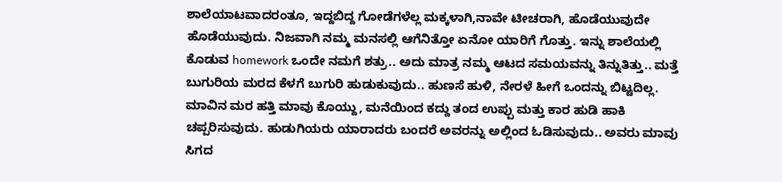ಶಾಲೆಯಾಟವಾದರಂತೂ, ಇದ್ದಬಿದ್ದ ಗೋಡೆಗಳೆಲ್ಲ ಮಕ್ಕಳಾಗಿ,ನಾವೇ ಟೀಚರಾಗಿ, ಹೊಡೆಯುವುದೇ ಹೊಡೆಯುವುದು. ನಿಜವಾಗಿ ನಮ್ಮ ಮನಸಲ್ಲಿ ಆಗೆನಿತ್ತೋ ಏನೋ ಯಾರಿಗೆ ಗೊತ್ತು. ಇನ್ನು ಶಾಲೆಯಲ್ಲಿ ಕೊಡುವ homework ಒಂದೇ ನಮಗೆ ಶತ್ರು.. ಅದು ಮಾತ್ರ ನಮ್ಮ ಆಟದ ಸಮಯವನ್ನು ತಿನ್ನುತಿತ್ತು.. ಮತ್ತೆ ಬುಗುರಿಯ ಮರದ ಕೆಳಗೆ ಬುಗುರಿ ಹುಡುಕುವುದು.. ಹುಣಸೆ ಹುಳಿ, ನೇರಳೆ ಹೀಗೆ ಒಂದನ್ನು ಬಿಟ್ಟದಿಲ್ಲ. ಮಾವಿನ ಮರ ಹತ್ತಿ ಮಾವು ಕೊಯ್ದು, ಮನೆಯಿಂದ ಕದ್ದು ತಂದ ಉಪ್ಪು ಮತ್ತು ಕಾರ ಹುಡಿ ಹಾಕಿ ಚಪ್ಪರಿಸುವುದು. ಹುಡುಗಿಯರು ಯಾರಾದರು ಬಂದರೆ ಅವರನ್ನು ಅಲ್ಲಿಂದ ಓಡಿಸುವುದು.. ಅವರು ಮಾವು ಸಿಗದ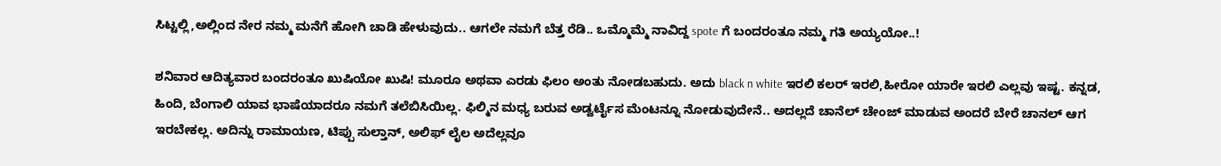ಸಿಟ್ಟಲ್ಲಿ,ಅಲ್ಲಿಂದ ನೇರ ನಮ್ಮ ಮನೆಗೆ ಹೋಗಿ ಚಾಡಿ ಹೇಳುವುದು.. ಆಗಲೇ ನಮಗೆ ಬೆತ್ತ ರೆಡಿ.. ಒಮ್ಮೊಮ್ಮೆ ನಾವಿದ್ದ spote ಗೆ ಬಂದರಂತೂ ನಮ್ಮ ಗತಿ ಅಯ್ಯಯೋ..!

ಶನಿವಾರ ಆದಿತ್ಯವಾರ ಬಂದರಂತೂ ಖುಷಿಯೋ ಖುಷಿ! ಮೂರೂ ಅಥವಾ ಎರಡು ಫಿಲಂ ಅಂತು ನೋಡಬಹುದು. ಅದು black n white ಇರಲಿ ಕಲರ್ ಇರಲಿ,ಹೀರೋ ಯಾರೇ ಇರಲಿ ಎಲ್ಲವು ಇಷ್ಟ. ಕನ್ನಡ, ಹಿಂದಿ, ಬೆಂಗಾಲಿ ಯಾವ ಭಾಷೆಯಾದರೂ ನಮಗೆ ತಲೆಬಿಸಿಯಿಲ್ಲ. ಫಿಲ್ಮಿನ ಮಧ್ಯ ಬರುವ ಅಡ್ವರ್ಟೈಸ ಮೆಂಟನ್ನೂ ನೋಡುವುದೇನೆ.. ಅದಲ್ಲದೆ ಚಾನೆಲ್ ಚೇಂಜ್ ಮಾಡುವ ಅಂದರೆ ಬೇರೆ ಚಾನಲ್ ಆಗ ಇರಬೇಕಲ್ಲ. ಅದಿನ್ನು ರಾಮಾಯಣ, ಟಿಪ್ಪು ಸುಲ್ತಾನ್, ಅಲಿಫ್ ಲೈಲ ಅದೆಲ್ಲವೂ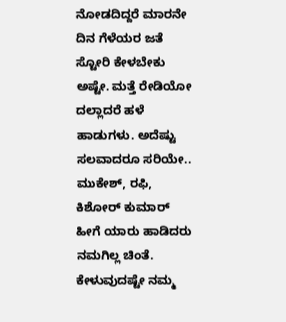ನೋಡದಿದ್ದರೆ ಮಾರನೇ ದಿನ ಗೆಳೆಯರ ಜತೆ ಸ್ಟೋರಿ ಕೇಳಬೇಕು ಅಷ್ಟೇ. ಮತ್ತೆ ರೇಡಿಯೋ ದಲ್ಲಾದರೆ ಹಳೆ ಹಾಡುಗಳು. ಅದೆಷ್ಟು ಸಲವಾದರೂ ಸರಿಯೇ.. ಮುಕೇಶ್, ರಫಿ, ಕಿಶೋರ್ ಕುಮಾರ್ ಹೀಗೆ ಯಾರು ಹಾಡಿದರು ನಮಗಿಲ್ಲ ಚಿಂತೆ. ಕೇಳುವುದಷ್ಟೇ ನಮ್ಮ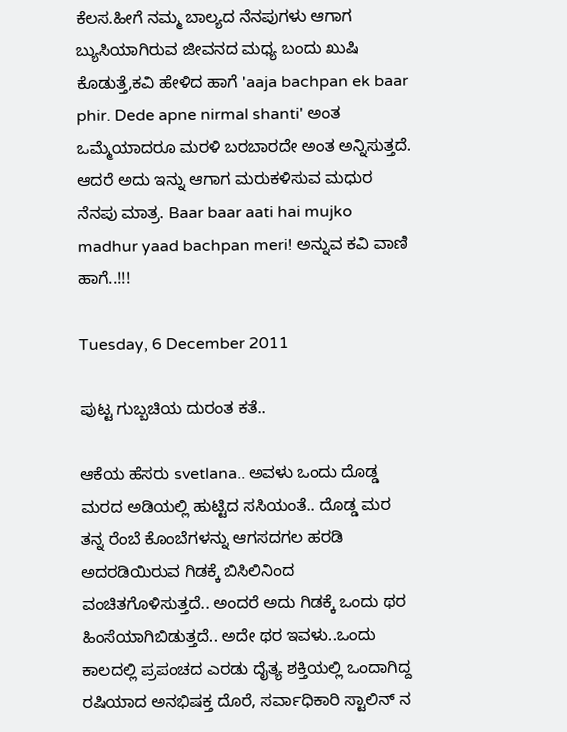ಕೆಲಸ.ಹೀಗೆ ನಮ್ಮ ಬಾಲ್ಯದ ನೆನಪುಗಳು ಆಗಾಗ ಬ್ಯುಸಿಯಾಗಿರುವ ಜೀವನದ ಮಧ್ಯ ಬಂದು ಖುಷಿ ಕೊಡುತ್ತೆ,ಕವಿ ಹೇಳಿದ ಹಾಗೆ 'aaja bachpan ek baar phir. Dede apne nirmal shanti' ಅಂತ ಒಮ್ಮೆಯಾದರೂ ಮರಳಿ ಬರಬಾರದೇ ಅಂತ ಅನ್ನಿಸುತ್ತದೆ. ಆದರೆ ಅದು ಇನ್ನು ಆಗಾಗ ಮರುಕಳಿಸುವ ಮಧುರ ನೆನಪು ಮಾತ್ರ. Baar baar aati hai mujko madhur yaad bachpan meri! ಅನ್ನುವ ಕವಿ ವಾಣಿ ಹಾಗೆ..!!!

Tuesday, 6 December 2011

ಪುಟ್ಟ ಗುಬ್ಬಚಿಯ ದುರಂತ ಕತೆ..

ಆಕೆಯ ಹೆಸರು svetlana.. ಅವಳು ಒಂದು ದೊಡ್ಡ ಮರದ ಅಡಿಯಲ್ಲಿ ಹುಟ್ಟಿದ ಸಸಿಯಂತೆ.. ದೊಡ್ಡ ಮರ ತನ್ನ ರೆಂಬೆ ಕೊಂಬೆಗಳನ್ನು ಆಗಸದಗಲ ಹರಡಿ ಅದರಡಿಯಿರುವ ಗಿಡಕ್ಕೆ ಬಿಸಿಲಿನಿಂದ ವಂಚಿತಗೊಳಿಸುತ್ತದೆ.. ಅಂದರೆ ಅದು ಗಿಡಕ್ಕೆ ಒಂದು ಥರ ಹಿಂಸೆಯಾಗಿಬಿಡುತ್ತದೆ.. ಅದೇ ಥರ ಇವಳು..ಒಂದು ಕಾಲದಲ್ಲಿ ಪ್ರಪಂಚದ ಎರಡು ದೈತ್ಯ ಶಕ್ತಿಯಲ್ಲಿ ಒಂದಾಗಿದ್ದ ರಷಿಯಾದ ಅನಭಿಷಕ್ತ ದೊರೆ, ಸರ್ವಾಧಿಕಾರಿ ಸ್ಟಾಲಿನ್ ನ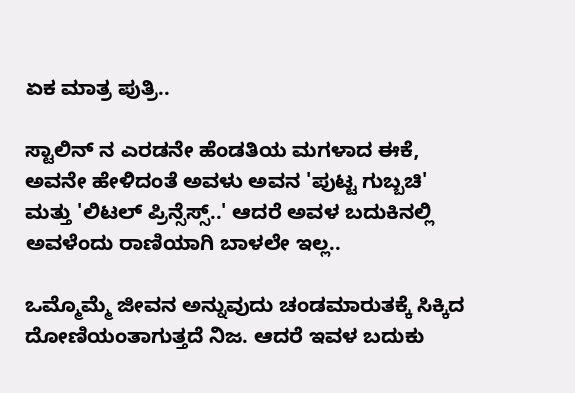ಏಕ ಮಾತ್ರ ಪುತ್ರಿ..

ಸ್ಟಾಲಿನ್ ನ ಎರಡನೇ ಹೆಂಡತಿಯ ಮಗಳಾದ ಈಕೆ, ಅವನೇ ಹೇಳಿದಂತೆ ಅವಳು ಅವನ 'ಪುಟ್ಟ ಗುಬ್ಬಚಿ' ಮತ್ತು 'ಲಿಟಲ್ ಪ್ರಿನ್ಸೆಸ್ಸ್..' ಆದರೆ ಅವಳ ಬದುಕಿನಲ್ಲಿ ಅವಳೆಂದು ರಾಣಿಯಾಗಿ ಬಾಳಲೇ ಇಲ್ಲ..

ಒಮ್ಮೊಮ್ಮೆ ಜೀವನ ಅನ್ನುವುದು ಚಂಡಮಾರುತಕ್ಕೆ ಸಿಕ್ಕಿದ ದೋಣಿಯಂತಾಗುತ್ತದೆ ನಿಜ. ಆದರೆ ಇವಳ ಬದುಕು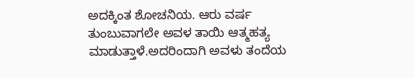ಅದಕ್ಕಿಂತ ಶೋಚನಿಯ. ಆರು ವರ್ಷ ತುಂಬುವಾಗಲೇ ಅವಳ ತಾಯಿ ಆತ್ಮಹತ್ಯ ಮಾಡುತ್ತಾಳೆ.ಅದರಿಂದಾಗಿ ಅವಳು ತಂದೆಯ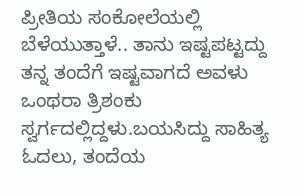ಪ್ರೀತಿಯ ಸಂಕೋಲೆಯಲ್ಲಿ ಬೆಳೆಯುತ್ತಾಳೆ.. ತಾನು ಇಷ್ಟಪಟ್ಟದ್ದು ತನ್ನ ತಂದೆಗೆ ಇಷ್ಟವಾಗದೆ ಅವಳು ಒಂಥರಾ ತ್ರಿಶಂಕು ಸ್ವರ್ಗದಲ್ಲಿದ್ದಳು.ಬಯಸಿದ್ದು ಸಾಹಿತ್ಯ ಓದಲು, ತಂದೆಯ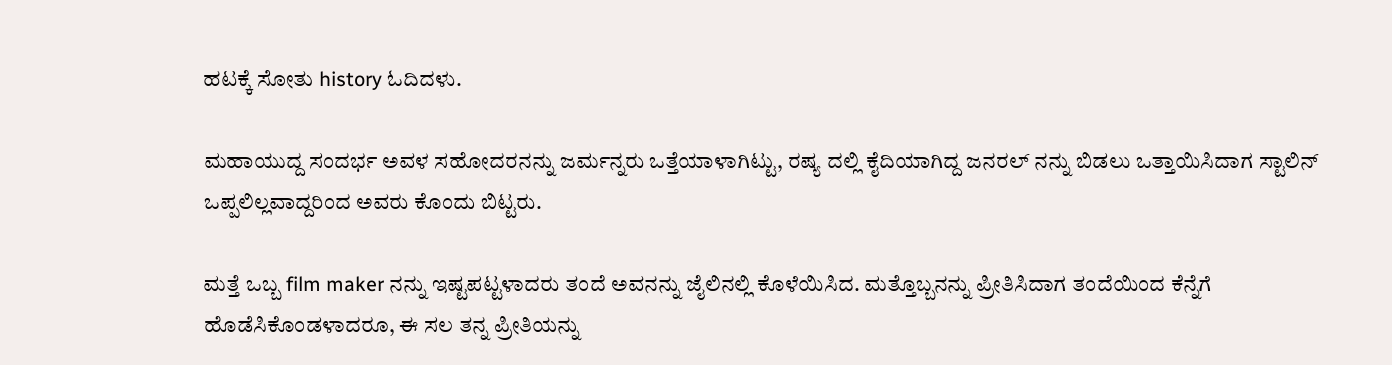ಹಟಕ್ಕೆ ಸೋತು history ಓದಿದಳು.

ಮಹಾಯುದ್ದ ಸಂದರ್ಭ ಅವಳ ಸಹೋದರನನ್ನು ಜರ್ಮನ್ನರು ಒತ್ತೆಯಾಳಾಗಿಟ್ಟು, ರಷ್ಯ ದಲ್ಲಿ ಕೈದಿಯಾಗಿದ್ದ ಜನರಲ್ ನನ್ನು ಬಿಡಲು ಒತ್ತಾಯಿಸಿದಾಗ ಸ್ಟಾಲಿನ್ ಒಪ್ಪಲಿಲ್ಲವಾದ್ದರಿಂದ ಅವರು ಕೊಂದು ಬಿಟ್ಟರು.

ಮತ್ತೆ ಒಬ್ಬ film maker ನನ್ನು ಇಷ್ಟಪಟ್ಟಳಾದರು ತಂದೆ ಅವನನ್ನು ಜೈಲಿನಲ್ಲಿ ಕೊಳೆಯಿಸಿದ. ಮತ್ತೊಬ್ಬನನ್ನು ಪ್ರೀತಿಸಿದಾಗ ತಂದೆಯಿಂದ ಕೆನ್ನೆಗೆ ಹೊಡೆಸಿಕೊಂಡಳಾದರೂ, ಈ ಸಲ ತನ್ನ ಪ್ರೀತಿಯನ್ನು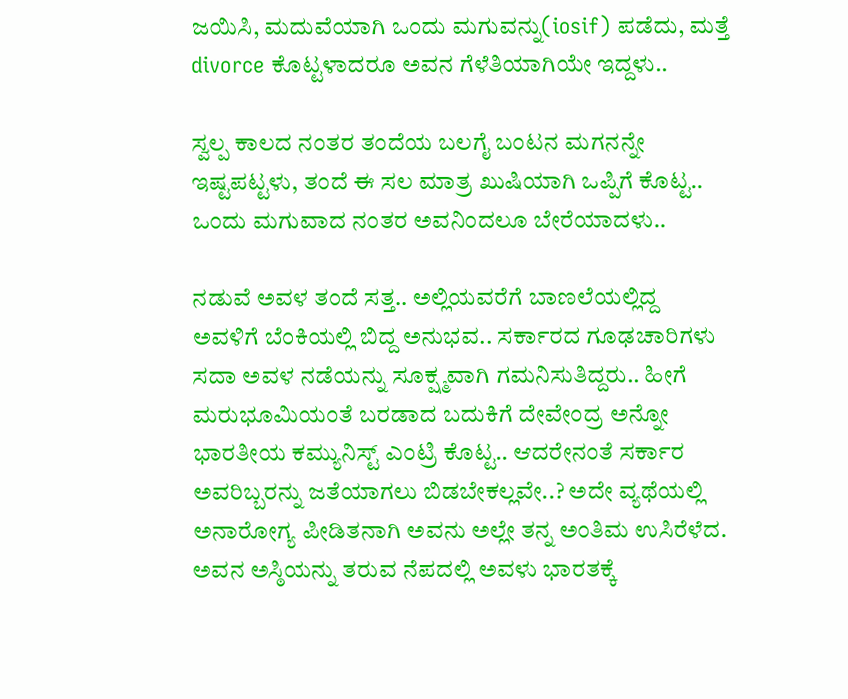ಜಯಿಸಿ, ಮದುವೆಯಾಗಿ ಒಂದು ಮಗುವನ್ನು(iosif) ಪಡೆದು, ಮತ್ತೆ divorce ಕೊಟ್ಟಳಾದರೂ ಅವನ ಗೆಳೆತಿಯಾಗಿಯೇ ಇದ್ದಳು..

ಸ್ವಲ್ಪ ಕಾಲದ ನಂತರ ತಂದೆಯ ಬಲಗೈ ಬಂಟನ ಮಗನನ್ನೇ ಇಷ್ಟಪಟ್ಟಳು, ತಂದೆ ಈ ಸಲ ಮಾತ್ರ ಖುಷಿಯಾಗಿ ಒಪ್ಪಿಗೆ ಕೊಟ್ಟ.. ಒಂದು ಮಗುವಾದ ನಂತರ ಅವನಿಂದಲೂ ಬೇರೆಯಾದಳು..

ನಡುವೆ ಅವಳ ತಂದೆ ಸತ್ತ.. ಅಲ್ಲಿಯವರೆಗೆ ಬಾಣಲೆಯಲ್ಲಿದ್ದ ಅವಳಿಗೆ ಬೆಂಕಿಯಲ್ಲಿ ಬಿದ್ದ ಅನುಭವ.. ಸರ್ಕಾರದ ಗೂಢಚಾರಿಗಳು ಸದಾ ಅವಳ ನಡೆಯನ್ನು ಸೂಕ್ಷ್ಮವಾಗಿ ಗಮನಿಸುತಿದ್ದರು.. ಹೀಗೆ ಮರುಭೂಮಿಯಂತೆ ಬರಡಾದ ಬದುಕಿಗೆ ದೇವೇಂದ್ರ ಅನ್ನೋ ಭಾರತೀಯ ಕಮ್ಯುನಿಸ್ಟ್ ಎಂಟ್ರಿ ಕೊಟ್ಟ.. ಆದರೇನಂತೆ ಸರ್ಕಾರ ಅವರಿಬ್ಬರನ್ನು ಜತೆಯಾಗಲು ಬಿಡಬೇಕಲ್ಲವೇ..? ಅದೇ ವ್ಯಥೆಯಲ್ಲಿ ಅನಾರೋಗ್ಯ ಪೀಡಿತನಾಗಿ ಅವನು ಅಲ್ಲೇ ತನ್ನ ಅಂತಿಮ ಉಸಿರೆಳೆದ. ಅವನ ಅಸ್ಠಿಯನ್ನು ತರುವ ನೆಪದಲ್ಲಿ ಅವಳು ಭಾರತಕ್ಕೆ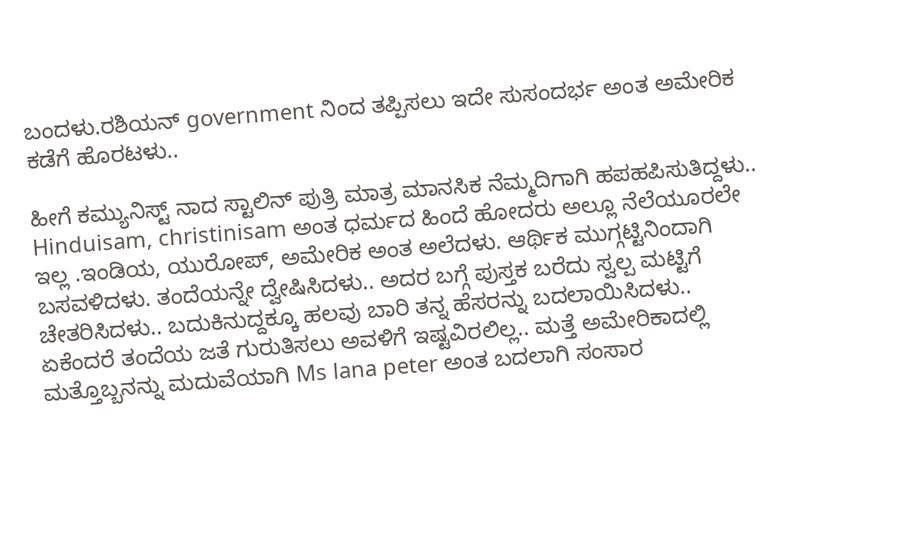ಬಂದಳು.ರಶಿಯನ್ government ನಿಂದ ತಪ್ಪಿಸಲು ಇದೇ ಸುಸಂದರ್ಭ ಅಂತ ಅಮೇರಿಕ ಕಡೆಗೆ ಹೊರಟಳು..

ಹೀಗೆ ಕಮ್ಯುನಿಸ್ಟ್ ನಾದ ಸ್ಟಾಲಿನ್ ಪುತ್ರಿ ಮಾತ್ರ ಮಾನಸಿಕ ನೆಮ್ಮದಿಗಾಗಿ ಹಪಹಪಿಸುತಿದ್ದಳು.. Hinduisam, christinisam ಅಂತ ಧರ್ಮದ ಹಿಂದೆ ಹೋದರು ಅಲ್ಲೂ ನೆಲೆಯೂರಲೇ ಇಲ್ಲ .ಇಂಡಿಯ, ಯುರೋಪ್, ಅಮೇರಿಕ ಅಂತ ಅಲೆದಳು. ಆರ್ಥಿಕ ಮುಗ್ಗಟ್ಟಿನಿಂದಾಗಿ ಬಸವಳಿದಳು. ತಂದೆಯನ್ನೇ ದ್ವೇಷಿಸಿದಳು.. ಅದರ ಬಗ್ಗೆ ಪುಸ್ತಕ ಬರೆದು ಸ್ವಲ್ಪ ಮಟ್ಟಿಗೆ ಚೇತರಿಸಿದಳು.. ಬದುಕಿನುದ್ದಕ್ಕೂ ಹಲವು ಬಾರಿ ತನ್ನ ಹೆಸರನ್ನು ಬದಲಾಯಿಸಿದಳು.. ಏಕೆಂದರೆ ತಂದೆಯ ಜತೆ ಗುರುತಿಸಲು ಅವಳಿಗೆ ಇಷ್ಟವಿರಲಿಲ್ಲ.. ಮತ್ತೆ ಅಮೇರಿಕಾದಲ್ಲಿ ಮತ್ತೊಬ್ಬನನ್ನು ಮದುವೆಯಾಗಿ Ms lana peter ಅಂತ ಬದಲಾಗಿ ಸಂಸಾರ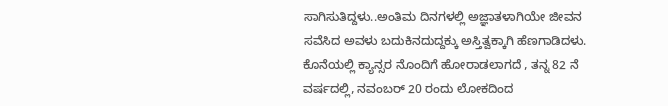ಸಾಗಿಸುತಿದ್ದಳು..ಅಂತಿಮ ದಿನಗಳಲ್ಲಿ ಅಜ್ಞಾತಳಾಗಿಯೇ ಜೀವನ ಸವೆಸಿದ ಅವಳು ಬದುಕಿನದುದ್ದಕ್ಕು ಅಸ್ತಿತ್ವಕ್ಕಾಗಿ ಹೆಣಗಾಡಿದಳು. ಕೊನೆಯಲ್ಲಿ ಕ್ಯಾನ್ಸರ ನೊಂದಿಗೆ ಹೋರಾಡಲಾಗದೆ , ತನ್ನ 82 ನೆ ವರ್ಷದಲ್ಲಿ, ನವಂಬರ್ 20 ರಂದು ಲೋಕದಿಂದ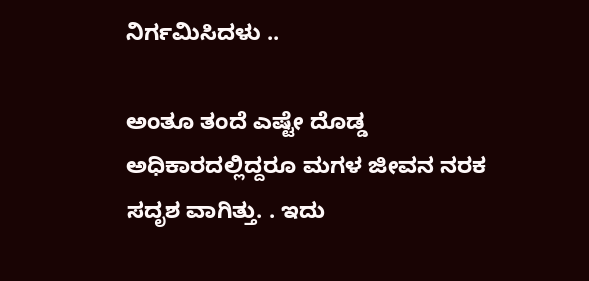ನಿರ್ಗಮಿಸಿದಳು ..

ಅಂತೂ ತಂದೆ ಎಷ್ಟೇ ದೊಡ್ಡ ಅಧಿಕಾರದಲ್ಲಿದ್ದರೂ ಮಗಳ ಜೀವನ ನರಕ ಸದೃಶ ವಾಗಿತ್ತು. . ಇದು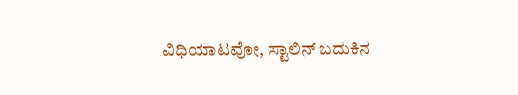ವಿಧಿಯಾಟವೋ, ಸ್ಟಾಲಿನ್ ಬದುಕಿನ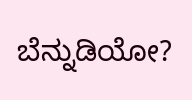ಬೆನ್ನುಡಿಯೋ?